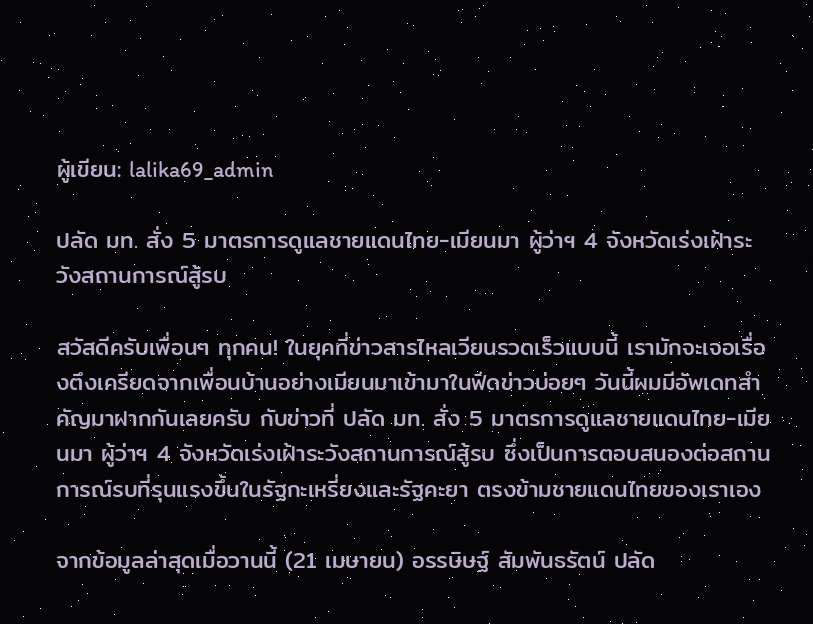ผู้เขียน: lalika69_admin

ปลัด มท. สั่ง 5 มาตรการดูแลชายแดนไทย-เมียนมา ผู้ว่าฯ 4 จังหวัดเร่งเฝ้าระวังสถานการณ์สู้รบ

สวัสดีครับเพื่อนๆ ทุกคน! ในยุคที่ข่าวสารไหลเวียนรวดเร็วแบบนี้ เรามักจะเจอเรื่องตึงเครียดจากเพื่อนบ้านอย่างเมียนมาเข้ามาในฟีดข่าวบ่อยๆ วันนี้ผมมีอัพเดทสำคัญมาฝากกันเลยครับ กับข่าวที่ ปลัด มท. สั่ง 5 มาตรการดูแลชายแดนไทย-เมียนมา ผู้ว่าฯ 4 จังหวัดเร่งเฝ้าระวังสถานการณ์สู้รบ ซึ่งเป็นการตอบสนองต่อสถานการณ์รบที่รุนแรงขึ้นในรัฐกะเหรี่ยงและรัฐคะยา ตรงข้ามชายแดนไทยของเราเอง

จากข้อมูลล่าสุดเมื่อวานนี้ (21 เมษายน) อรรษิษฐ์ สัมพันธรัตน์ ปลัด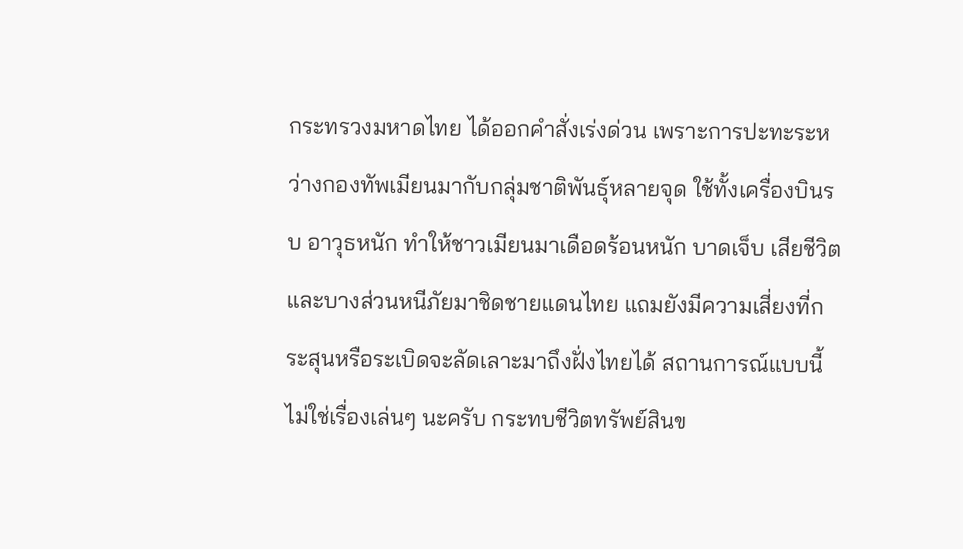กระทรวงมหาดไทย ได้ออกคำสั่งเร่งด่วน เพราะการปะทะระหว่างกองทัพเมียนมากับกลุ่มชาติพันธุ์หลายจุด ใช้ทั้งเครื่องบินรบ อาวุธหนัก ทำให้ชาวเมียนมาเดือดร้อนหนัก บาดเจ็บ เสียชีวิต และบางส่วนหนีภัยมาชิดชายแดนไทย แถมยังมีความเสี่ยงที่กระสุนหรือระเบิดจะลัดเลาะมาถึงฝั่งไทยได้ สถานการณ์แบบนี้ไม่ใช่เรื่องเล่นๆ นะครับ กระทบชีวิตทรัพย์สินข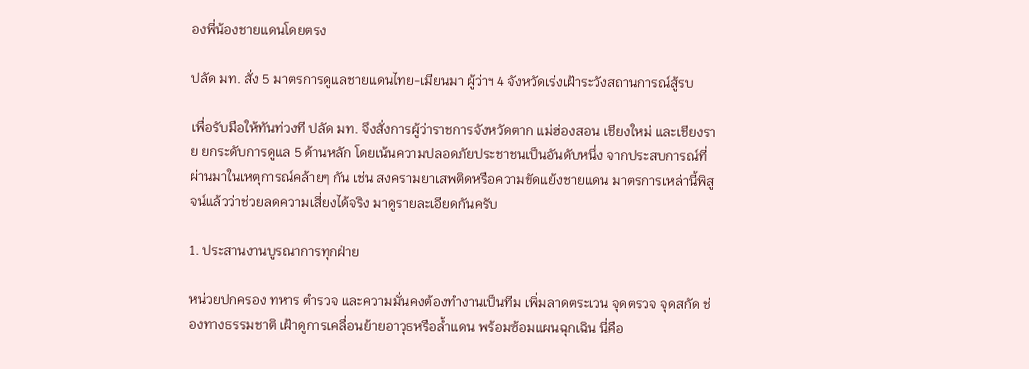องพี่น้องชายแดนโดยตรง

ปลัด มท. สั่ง 5 มาตรการดูแลชายแดนไทย-เมียนมา ผู้ว่าฯ 4 จังหวัดเร่งเฝ้าระวังสถานการณ์สู้รบ

เพื่อรับมือให้ทันท่วงที ปลัด มท. จึงสั่งการผู้ว่าราชการจังหวัดตาก แม่ฮ่องสอน เชียงใหม่ และเชียงราย ยกระดับการดูแล 5 ด้านหลัก โดยเน้นความปลอดภัยประชาชนเป็นอันดับหนึ่ง จากประสบการณ์ที่ผ่านมาในเหตุการณ์คล้ายๆ กัน เช่น สงครามยาเสพติดหรือความขัดแย้งชายแดน มาตรการเหล่านี้พิสูจน์แล้วว่าช่วยลดความเสี่ยงได้จริง มาดูรายละเอียดกันครับ

1. ประสานงานบูรณาการทุกฝ่าย

หน่วยปกครอง ทหาร ตำรวจ และความมั่นคงต้องทำงานเป็นทีม เพิ่มลาดตระเวน จุดตรวจ จุดสกัด ช่องทางธรรมชาติ เฝ้าดูการเคลื่อนย้ายอาวุธหรือล้ำแดน พร้อมซ้อมแผนฉุกเฉิน นี่คือ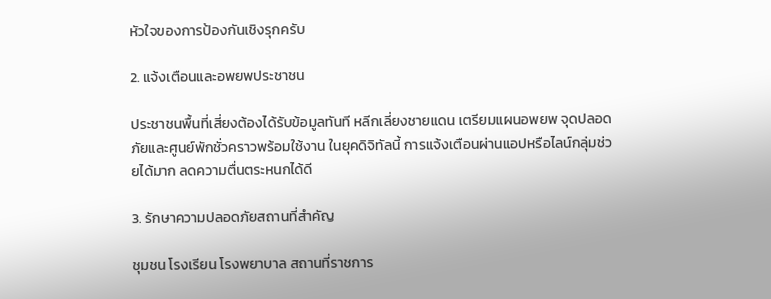หัวใจของการป้องกันเชิงรุกครับ

2. แจ้งเตือนและอพยพประชาชน

ประชาชนพื้นที่เสี่ยงต้องได้รับข้อมูลทันที หลีกเลี่ยงชายแดน เตรียมแผนอพยพ จุดปลอดภัยและศูนย์พักชั่วคราวพร้อมใช้งาน ในยุคดิจิทัลนี้ การแจ้งเตือนผ่านแอปหรือไลน์กลุ่มช่วยได้มาก ลดความตื่นตระหนกได้ดี

3. รักษาความปลอดภัยสถานที่สำคัญ

ชุมชน โรงเรียน โรงพยาบาล สถานที่ราชการ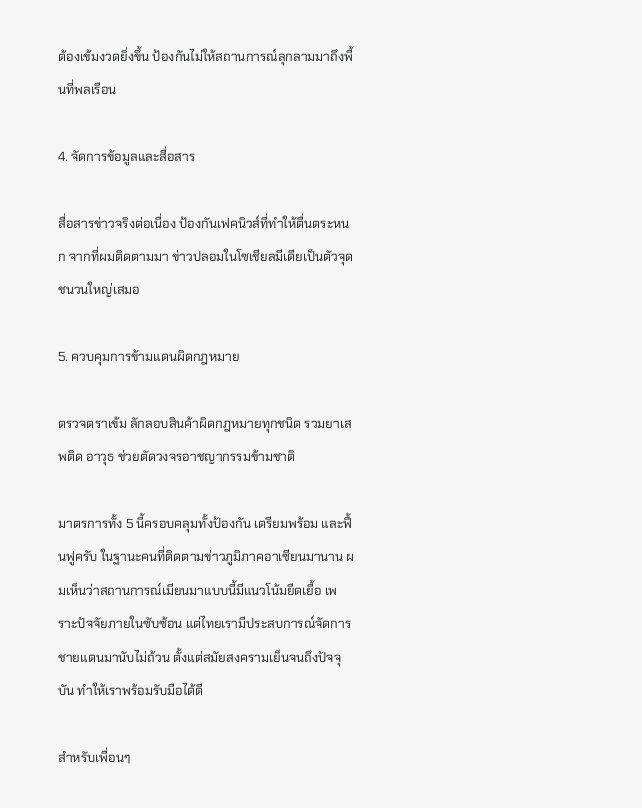ต้องเข้มงวดยิ่งขึ้น ป้องกันไม่ให้สถานการณ์ลุกลามมาถึงพื้นที่พลเรือน

4. จัดการข้อมูลและสื่อสาร

สื่อสารข่าวจริงต่อเนื่อง ป้องกันเฟคนิวส์ที่ทำให้ตื่นตระหนก จากที่ผมติดตามมา ข่าวปลอมในโซเชียลมีเดียเป็นตัวจุดชนวนใหญ่เสมอ

5. ควบคุมการข้ามแดนผิดกฎหมาย

ตรวจตราเข้ม ลักลอบสินค้าผิดกฎหมายทุกชนิด รวมยาเสพติด อาวุธ ช่วยตัดวงจรอาชญากรรมข้ามชาติ

มาตรการทั้ง 5 นี้ครอบคลุมทั้งป้องกัน เตรียมพร้อม และฟื้นฟูครับ ในฐานะคนที่ติดตามข่าวภูมิภาคอาเซียนมานาน ผมเห็นว่าสถานการณ์เมียนมาแบบนี้มีแนวโน้มยืดเยื้อ เพราะปัจจัยภายในซับซ้อน แต่ไทยเรามีประสบการณ์จัดการชายแดนมานับไม่ถ้วน ตั้งแต่สมัยสงครามเย็นจนถึงปัจจุบัน ทำให้เราพร้อมรับมือได้ดี

สำหรับเพื่อนๆ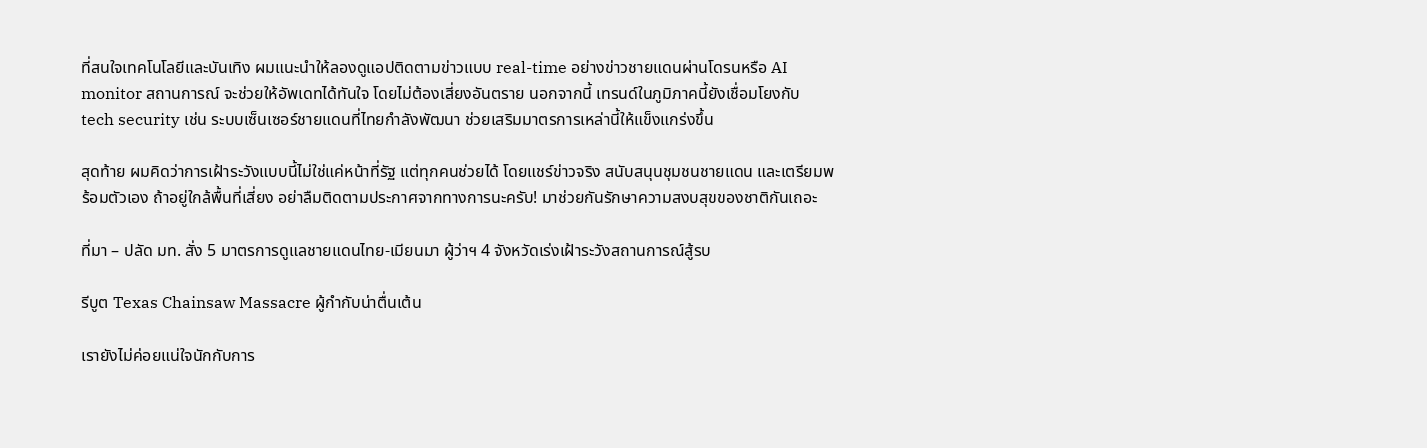ที่สนใจเทคโนโลยีและบันเทิง ผมแนะนำให้ลองดูแอปติดตามข่าวแบบ real-time อย่างข่าวชายแดนผ่านโดรนหรือ AI monitor สถานการณ์ จะช่วยให้อัพเดทได้ทันใจ โดยไม่ต้องเสี่ยงอันตราย นอกจากนี้ เทรนด์ในภูมิภาคนี้ยังเชื่อมโยงกับ tech security เช่น ระบบเซ็นเซอร์ชายแดนที่ไทยกำลังพัฒนา ช่วยเสริมมาตรการเหล่านี้ให้แข็งแกร่งขึ้น

สุดท้าย ผมคิดว่าการเฝ้าระวังแบบนี้ไม่ใช่แค่หน้าที่รัฐ แต่ทุกคนช่วยได้ โดยแชร์ข่าวจริง สนับสนุนชุมชนชายแดน และเตรียมพร้อมตัวเอง ถ้าอยู่ใกล้พื้นที่เสี่ยง อย่าลืมติดตามประกาศจากทางการนะครับ! มาช่วยกันรักษาความสงบสุขของชาติกันเถอะ

ที่มา – ปลัด มท. สั่ง 5 มาตรการดูแลชายแดนไทย-เมียนมา ผู้ว่าฯ 4 จังหวัดเร่งเฝ้าระวังสถานการณ์สู้รบ

รีบูต Texas Chainsaw Massacre ผู้กำกับน่าตื่นเต้น

เรายังไม่ค่อยแน่ใจนักกับการ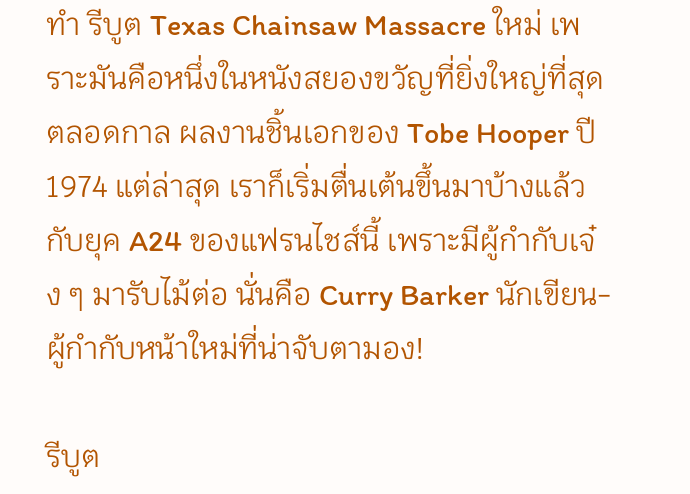ทำ รีบูต Texas Chainsaw Massacre ใหม่ เพราะมันคือหนึ่งในหนังสยองขวัญที่ยิ่งใหญ่ที่สุดตลอดกาล ผลงานชิ้นเอกของ Tobe Hooper ปี 1974 แต่ล่าสุด เราก็เริ่มตื่นเต้นขึ้นมาบ้างแล้วกับยุค A24 ของแฟรนไชส์นี้ เพราะมีผู้กำกับเจ๋ง ๆ มารับไม้ต่อ นั่นคือ Curry Barker นักเขียน-ผู้กำกับหน้าใหม่ที่น่าจับตามอง!

รีบูต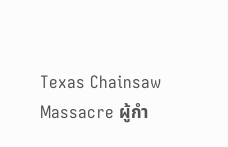Texas Chainsaw Massacre ผู้กำ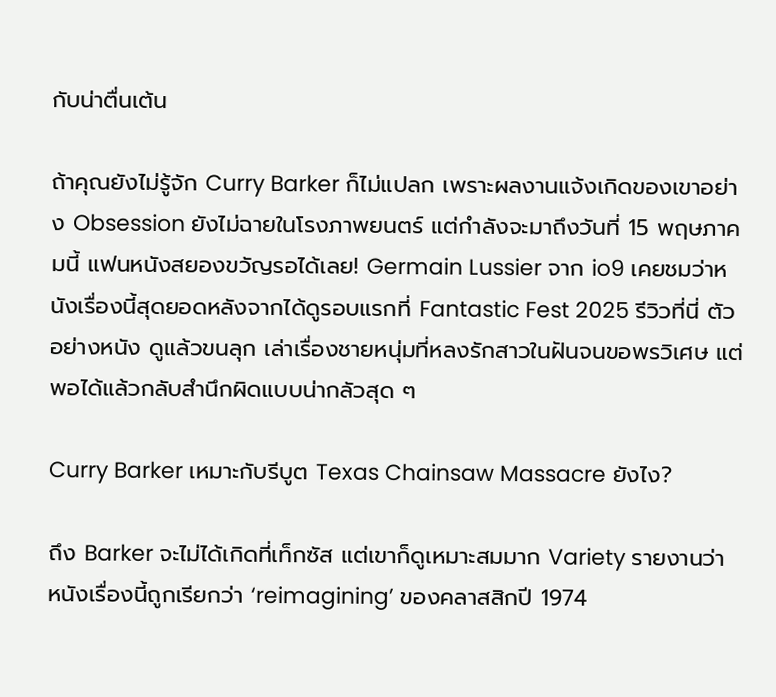กับน่าตื่นเต้น

ถ้าคุณยังไม่รู้จัก Curry Barker ก็ไม่แปลก เพราะผลงานแจ้งเกิดของเขาอย่าง Obsession ยังไม่ฉายในโรงภาพยนตร์ แต่กำลังจะมาถึงวันที่ 15 พฤษภาคมนี้ แฟนหนังสยองขวัญรอได้เลย! Germain Lussier จาก io9 เคยชมว่าหนังเรื่องนี้สุดยอดหลังจากได้ดูรอบแรกที่ Fantastic Fest 2025 รีวิวที่นี่ ตัวอย่างหนัง ดูแล้วขนลุก เล่าเรื่องชายหนุ่มที่หลงรักสาวในฝันจนขอพรวิเศษ แต่พอได้แล้วกลับสำนึกผิดแบบน่ากลัวสุด ๆ

Curry Barker เหมาะกับรีบูต Texas Chainsaw Massacre ยังไง?

ถึง Barker จะไม่ได้เกิดที่เท็กซัส แต่เขาก็ดูเหมาะสมมาก Variety รายงานว่า หนังเรื่องนี้ถูกเรียกว่า ‘reimagining’ ของคลาสสิกปี 1974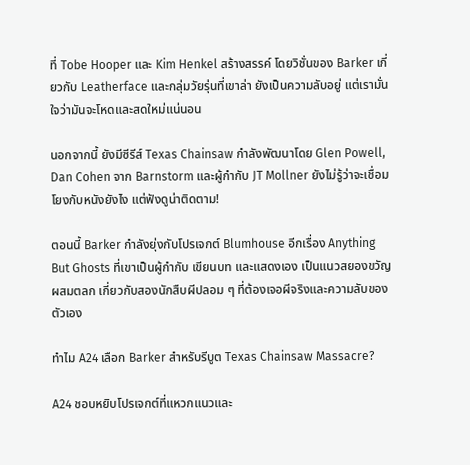ที่ Tobe Hooper และ Kim Henkel สร้างสรรค์ โดยวิชั่นของ Barker เกี่ยวกับ Leatherface และกลุ่มวัยรุ่นที่เขาล่า ยังเป็นความลับอยู่ แต่เรามั่นใจว่ามันจะโหดและสดใหม่แน่นอน

นอกจากนี้ ยังมีซีรีส์ Texas Chainsaw กำลังพัฒนาโดย Glen Powell, Dan Cohen จาก Barnstorm และผู้กำกับ JT Mollner ยังไม่รู้ว่าจะเชื่อมโยงกับหนังยังไง แต่ฟังดูน่าติดตาม!

ตอนนี้ Barker กำลังยุ่งกับโปรเจกต์ Blumhouse อีกเรื่อง Anything But Ghosts ที่เขาเป็นผู้กำกับ เขียนบท และแสดงเอง เป็นแนวสยองขวัญผสมตลก เกี่ยวกับสองนักสืบผีปลอม ๆ ที่ต้องเจอผีจริงและความลับของตัวเอง

ทำไม A24 เลือก Barker สำหรับรีบูต Texas Chainsaw Massacre?

A24 ชอบหยิบโปรเจกต์ที่แหวกแนวและ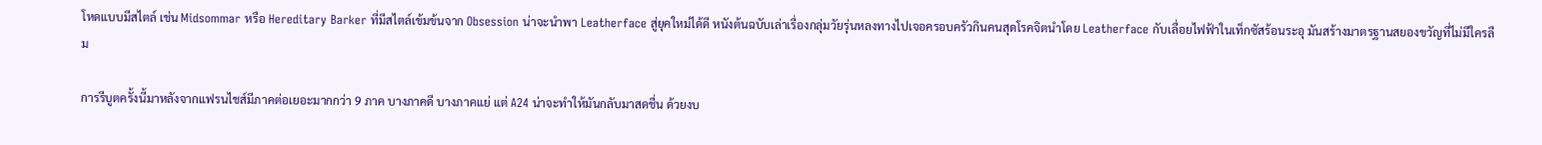โหดแบบมีสไตล์ เช่น Midsommar หรือ Hereditary Barker ที่มีสไตล์เข้มข้นจาก Obsession น่าจะนำพา Leatherface สู่ยุคใหม่ได้ดี หนังต้นฉบับเล่าเรื่องกลุ่มวัยรุ่นหลงทางไปเจอครอบครัวกินคนสุดโรคจิตนำโดย Leatherface กับเลื่อยไฟฟ้าในเท็กซัสร้อนระอุ มันสร้างมาตรฐานสยองขวัญที่ไม่มีใครลืม

การรีบูตครั้งนี้มาหลังจากแฟรนไชส์มีภาคต่อเยอะมากกว่า 9 ภาค บางภาคดี บางภาคแย่ แต่ A24 น่าจะทำให้มันกลับมาสดชื่น ด้วยงบ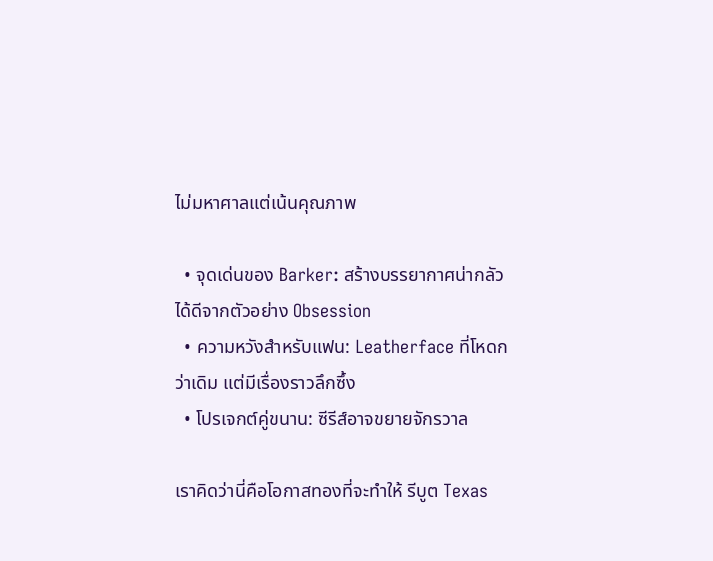ไม่มหาศาลแต่เน้นคุณภาพ

  • จุดเด่นของ Barker: สร้างบรรยากาศน่ากลัวได้ดีจากตัวอย่าง Obsession
  • ความหวังสำหรับแฟน: Leatherface ที่โหดกว่าเดิม แต่มีเรื่องราวลึกซึ้ง
  • โปรเจกต์คู่ขนาน: ซีรีส์อาจขยายจักรวาล

เราคิดว่านี่คือโอกาสทองที่จะทำให้ รีบูต Texas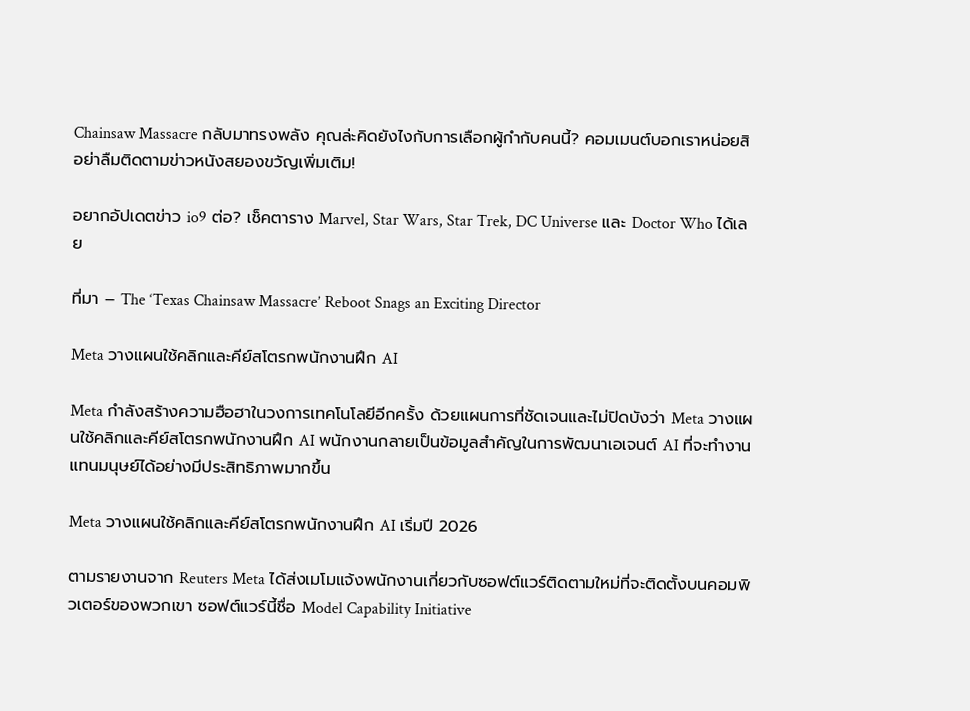Chainsaw Massacre กลับมาทรงพลัง คุณล่ะคิดยังไงกับการเลือกผู้กำกับคนนี้? คอมเมนต์บอกเราหน่อยสิ อย่าลืมติดตามข่าวหนังสยองขวัญเพิ่มเติม!

อยากอัปเดตข่าว io9 ต่อ? เช็คตาราง Marvel, Star Wars, Star Trek, DC Universe และ Doctor Who ได้เลย

ที่มา – The ‘Texas Chainsaw Massacre’ Reboot Snags an Exciting Director

Meta วางแผนใช้คลิกและคีย์สโตรกพนักงานฝึก AI

Meta กำลังสร้างความฮือฮาในวงการเทคโนโลยีอีกครั้ง ด้วยแผนการที่ชัดเจนและไม่ปิดบังว่า Meta วางแผนใช้คลิกและคีย์สโตรกพนักงานฝึก AI พนักงานกลายเป็นข้อมูลสำคัญในการพัฒนาเอเจนต์ AI ที่จะทำงานแทนมนุษย์ได้อย่างมีประสิทธิภาพมากขึ้น

Meta วางแผนใช้คลิกและคีย์สโตรกพนักงานฝึก AI เริ่มปี 2026

ตามรายงานจาก Reuters Meta ได้ส่งเมโมแจ้งพนักงานเกี่ยวกับซอฟต์แวร์ติดตามใหม่ที่จะติดตั้งบนคอมพิวเตอร์ของพวกเขา ซอฟต์แวร์นี้ชื่อ Model Capability Initiative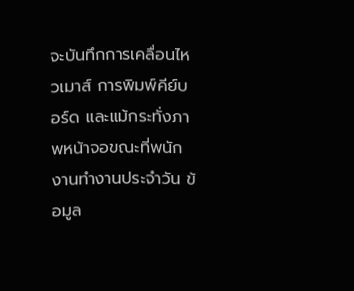จะบันทึกการเคลื่อนไหวเมาส์ การพิมพ์คีย์บอร์ด และแม้กระทั่งภาพหน้าจอขณะที่พนักงานทำงานประจำวัน ข้อมูล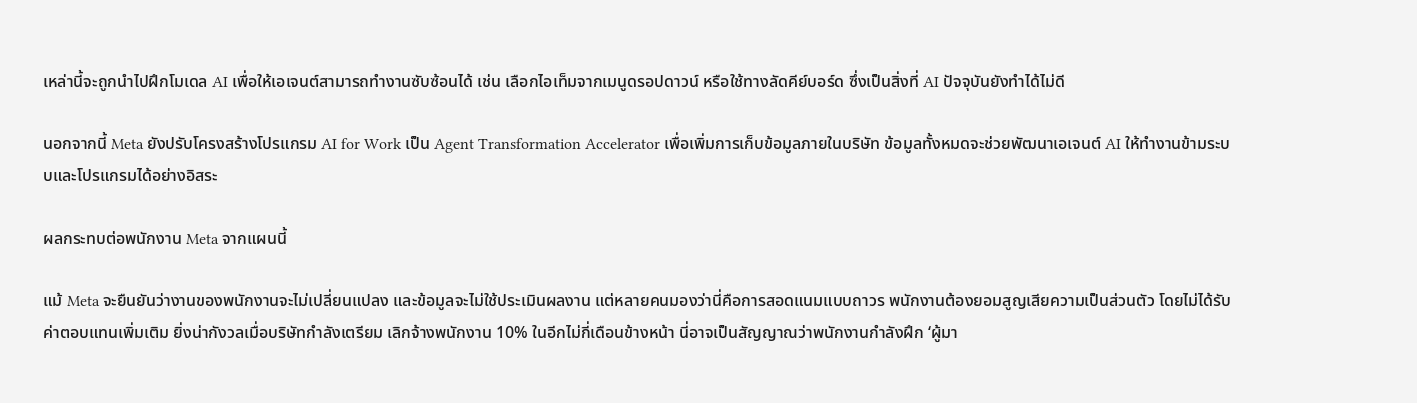เหล่านี้จะถูกนำไปฝึกโมเดล AI เพื่อให้เอเจนต์สามารถทำงานซับซ้อนได้ เช่น เลือกไอเท็มจากเมนูดรอปดาวน์ หรือใช้ทางลัดคีย์บอร์ด ซึ่งเป็นสิ่งที่ AI ปัจจุบันยังทำได้ไม่ดี

นอกจากนี้ Meta ยังปรับโครงสร้างโปรแกรม AI for Work เป็น Agent Transformation Accelerator เพื่อเพิ่มการเก็บข้อมูลภายในบริษัท ข้อมูลทั้งหมดจะช่วยพัฒนาเอเจนต์ AI ให้ทำงานข้ามระบบและโปรแกรมได้อย่างอิสระ

ผลกระทบต่อพนักงาน Meta จากแผนนี้

แม้ Meta จะยืนยันว่างานของพนักงานจะไม่เปลี่ยนแปลง และข้อมูลจะไม่ใช้ประเมินผลงาน แต่หลายคนมองว่านี่คือการสอดแนมแบบถาวร พนักงานต้องยอมสูญเสียความเป็นส่วนตัว โดยไม่ได้รับค่าตอบแทนเพิ่มเติม ยิ่งน่ากังวลเมื่อบริษัทกำลังเตรียม เลิกจ้างพนักงาน 10% ในอีกไม่กี่เดือนข้างหน้า นี่อาจเป็นสัญญาณว่าพนักงานกำลังฝึก ‘ผู้มา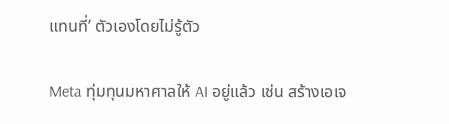แทนที่’ ตัวเองโดยไม่รู้ตัว

Meta ทุ่มทุนมหาศาลให้ AI อยู่แล้ว เช่น สร้างเอเจ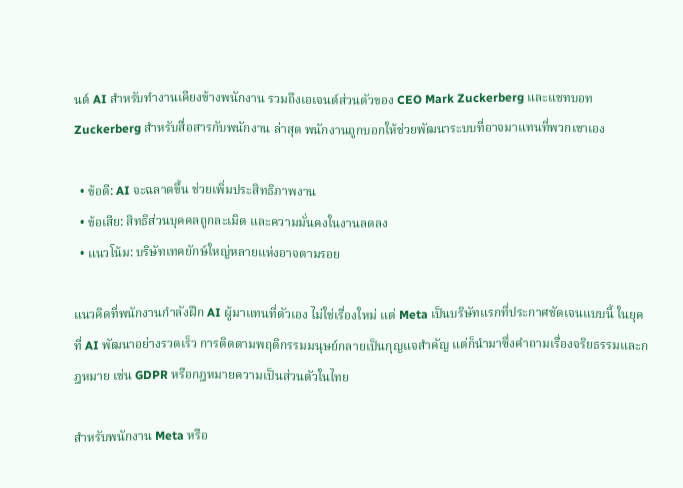นต์ AI สำหรับทำงานเคียงข้างพนักงาน รวมถึงเอเจนต์ส่วนตัวของ CEO Mark Zuckerberg และแชทบอท Zuckerberg สำหรับสื่อสารกับพนักงาน ล่าสุด พนักงานถูกบอกให้ช่วยพัฒนาระบบที่อาจมาแทนที่พวกเขาเอง

  • ข้อดี: AI จะฉลาดขึ้น ช่วยเพิ่มประสิทธิภาพงาน
  • ข้อเสีย: สิทธิส่วนบุคคลถูกละเมิด และความมั่นคงในงานลดลง
  • แนวโน้ม: บริษัทเทคยักษ์ใหญ่หลายแห่งอาจตามรอย

แนวคิดที่พนักงานกำลังฝึก AI ผู้มาแทนที่ตัวเอง ไม่ใช่เรื่องใหม่ แต่ Meta เป็นบริษัทแรกที่ประกาศชัดเจนแบบนี้ ในยุคที่ AI พัฒนาอย่างรวดเร็ว การติดตามพฤติกรรมมนุษย์กลายเป็นกุญแจสำคัญ แต่ก็นำมาซึ่งคำถามเรื่องจริยธรรมและกฎหมาย เช่น GDPR หรือกฎหมายความเป็นส่วนตัวในไทย

สำหรับพนักงาน Meta หรือ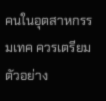คนในอุตสาหกรรมเทค ควรเตรียมตัวอย่าง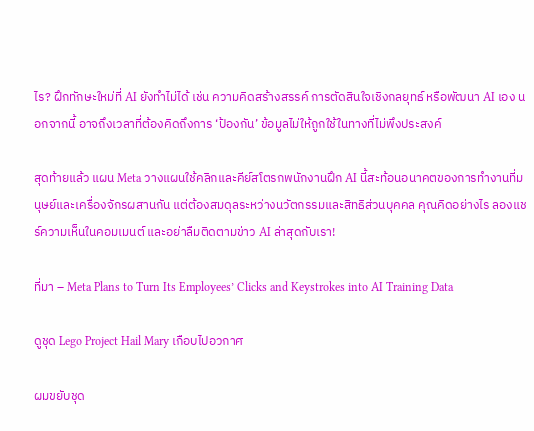ไร? ฝึกทักษะใหม่ที่ AI ยังทำไม่ได้ เช่น ความคิดสร้างสรรค์ การตัดสินใจเชิงกลยุทธ์ หรือพัฒนา AI เอง นอกจากนี้ อาจถึงเวลาที่ต้องคิดถึงการ ‘ป้องกัน’ ข้อมูลไม่ให้ถูกใช้ในทางที่ไม่พึงประสงค์

สุดท้ายแล้ว แผน Meta วางแผนใช้คลิกและคีย์สโตรกพนักงานฝึก AI นี้สะท้อนอนาคตของการทำงานที่มนุษย์และเครื่องจักรผสานกัน แต่ต้องสมดุลระหว่างนวัตกรรมและสิทธิส่วนบุคคล คุณคิดอย่างไร ลองแชร์ความเห็นในคอมเมนต์ และอย่าลืมติดตามข่าว AI ล่าสุดกับเรา!

ที่มา – Meta Plans to Turn Its Employees’ Clicks and Keystrokes into AI Training Data

ดูชุด Lego Project Hail Mary เกือบไปอวกาศ

ผมขยับชุด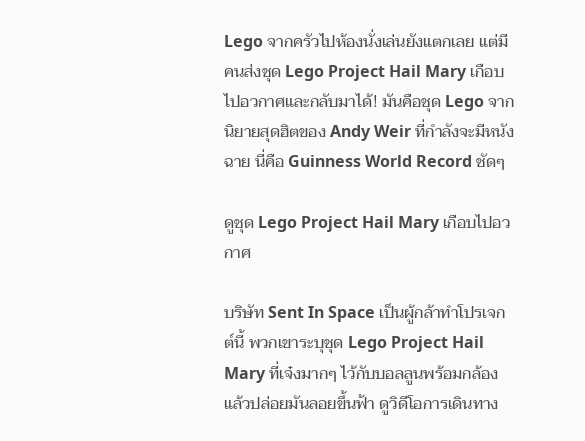Lego จากครัวไปห้องนั่งเล่นยังแตกเลย แต่มีคนส่งชุด Lego Project Hail Mary เกือบไปอวกาศและกลับมาได้! มันคือชุด Lego จากนิยายสุดฮิตของ Andy Weir ที่กำลังจะมีหนังฉาย นี่คือ Guinness World Record ชัดๆ

ดูชุด Lego Project Hail Mary เกือบไปอวกาศ

บริษัท Sent In Space เป็นผู้กล้าทำโปรเจกต์นี้ พวกเขาระบุชุด Lego Project Hail Mary ที่เจ๋งมากๆ ไว้กับบอลลูนพร้อมกล้อง แล้วปล่อยมันลอยขึ้นฟ้า ดูวิดีโอการเดินทาง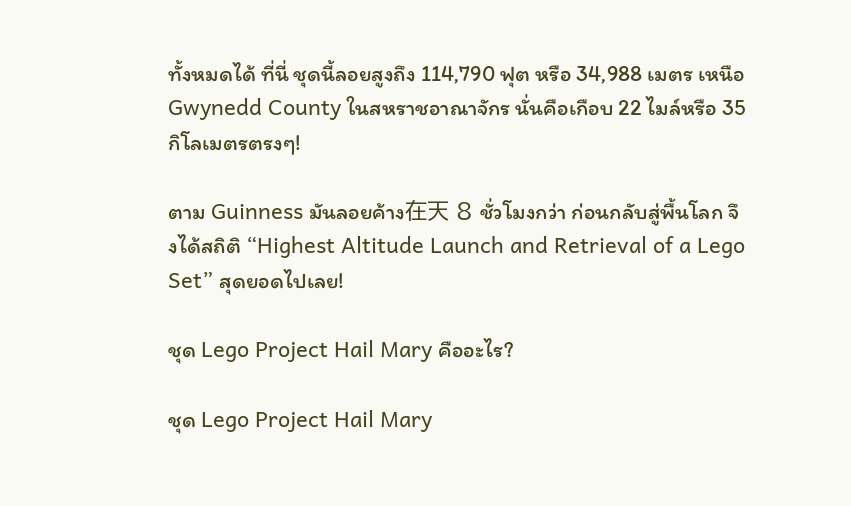ทั้งหมดได้ ที่นี่ ชุดนี้ลอยสูงถึง 114,790 ฟุต หรือ 34,988 เมตร เหนือ Gwynedd County ในสหราชอาณาจักร นั่นคือเกือบ 22 ไมล์หรือ 35 กิโลเมตรตรงๆ!

ตาม Guinness มันลอยค้าง在天 8 ชั่วโมงกว่า ก่อนกลับสู่พื้นโลก จึงได้สถิติ “Highest Altitude Launch and Retrieval of a Lego Set” สุดยอดไปเลย!

ชุด Lego Project Hail Mary คืออะไร?

ชุด Lego Project Hail Mary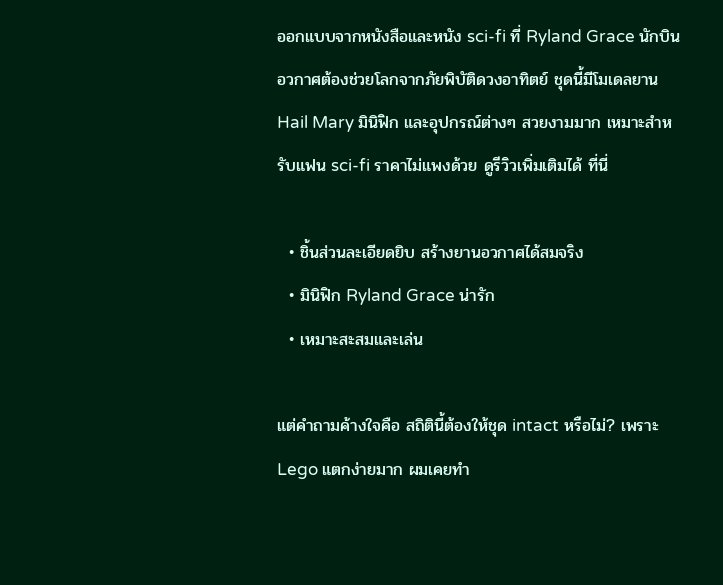ออกแบบจากหนังสือและหนัง sci-fi ที่ Ryland Grace นักบินอวกาศต้องช่วยโลกจากภัยพิบัติดวงอาทิตย์ ชุดนี้มีโมเดลยาน Hail Mary มินิฟิก และอุปกรณ์ต่างๆ สวยงามมาก เหมาะสำหรับแฟน sci-fi ราคาไม่แพงด้วย ดูรีวิวเพิ่มเติมได้ ที่นี่

  • ชิ้นส่วนละเอียดยิบ สร้างยานอวกาศได้สมจริง
  • มินิฟิก Ryland Grace น่ารัก
  • เหมาะสะสมและเล่น

แต่คำถามค้างใจคือ สถิตินี้ต้องให้ชุด intact หรือไม่? เพราะ Lego แตกง่ายมาก ผมเคยทำ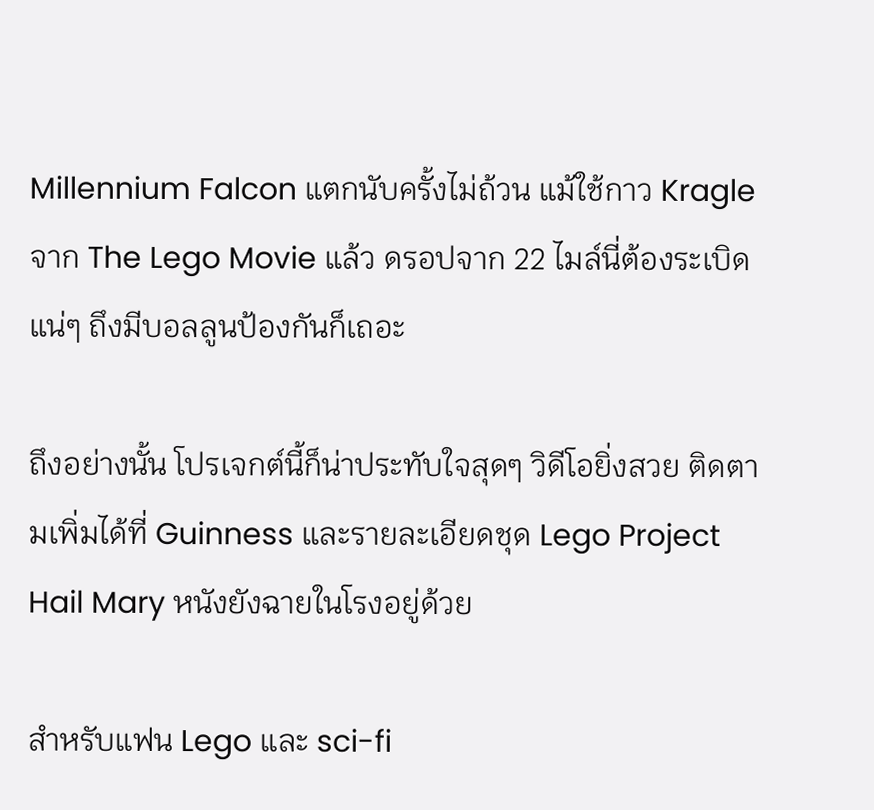Millennium Falcon แตกนับครั้งไม่ถ้วน แม้ใช้กาว Kragle จาก The Lego Movie แล้ว ดรอปจาก 22 ไมล์นี่ต้องระเบิดแน่ๆ ถึงมีบอลลูนป้องกันก็เถอะ

ถึงอย่างนั้น โปรเจกต์นี้ก็น่าประทับใจสุดๆ วิดีโอยิ่งสวย ติดตามเพิ่มได้ที่ Guinness และรายละเอียดชุด Lego Project Hail Mary หนังยังฉายในโรงอยู่ด้วย

สำหรับแฟน Lego และ sci-fi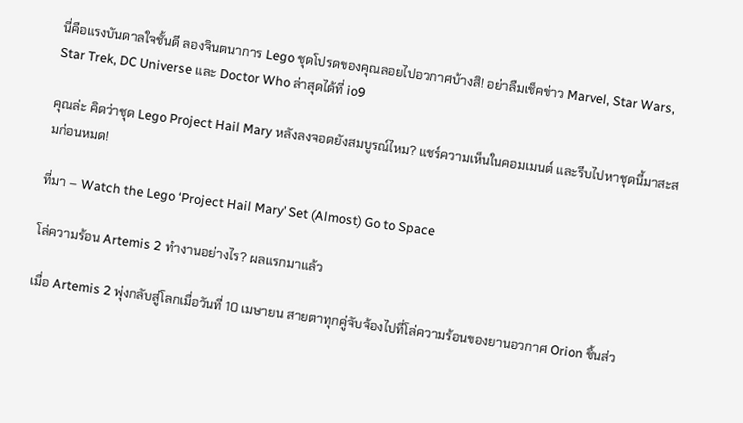นี่คือแรงบันดาลใจชั้นดี ลองจินตนาการ Lego ชุดโปรดของคุณลอยไปอวกาศบ้างสิ! อย่าลืมเช็คข่าว Marvel, Star Wars, Star Trek, DC Universe และ Doctor Who ล่าสุดได้ที่ io9

คุณล่ะ คิดว่าชุด Lego Project Hail Mary หลังลงจอดยังสมบูรณ์ไหม? แชร์ความเห็นในคอมเมนต์ และรีบไปหาชุดนี้มาสะสมก่อนหมด!

ที่มา – Watch the Lego ‘Project Hail Mary’ Set (Almost) Go to Space

โล่ความร้อน Artemis 2 ทำงานอย่างไร? ผลแรกมาแล้ว

เมื่อ Artemis 2 พุ่งกลับสู่โลกเมื่อวันที่ 10 เมษายน สายตาทุกคู่จับจ้องไปที่โล่ความร้อนของยานอวกาศ Orion ชิ้นส่ว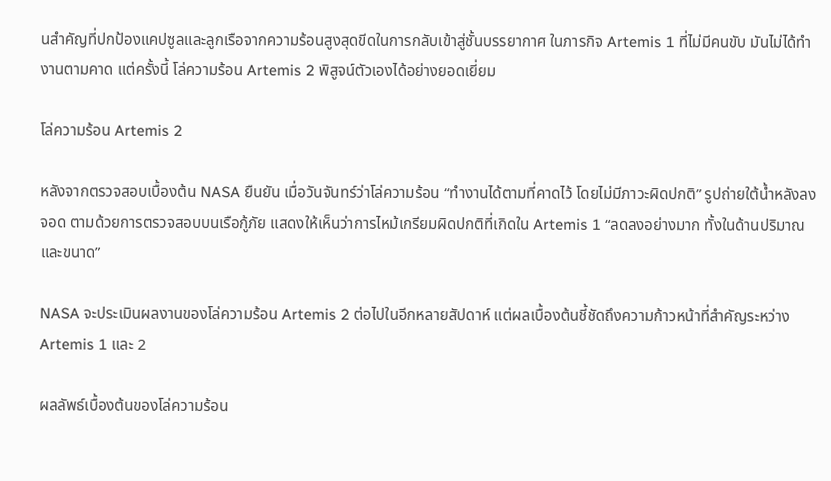นสำคัญที่ปกป้องแคปซูลและลูกเรือจากความร้อนสูงสุดขีดในการกลับเข้าสู่ชั้นบรรยากาศ ในภารกิจ Artemis 1 ที่ไม่มีคนขับ มันไม่ได้ทำงานตามคาด แต่ครั้งนี้ โล่ความร้อน Artemis 2 พิสูจน์ตัวเองได้อย่างยอดเยี่ยม

โล่ความร้อน Artemis 2

หลังจากตรวจสอบเบื้องต้น NASA ยืนยัน เมื่อวันจันทร์ว่าโล่ความร้อน “ทำงานได้ตามที่คาดไว้ โดยไม่มีภาวะผิดปกติ” รูปถ่ายใต้น้ำหลังลงจอด ตามด้วยการตรวจสอบบนเรือกู้ภัย แสดงให้เห็นว่าการไหม้เกรียมผิดปกติที่เกิดใน Artemis 1 “ลดลงอย่างมาก ทั้งในด้านปริมาณและขนาด”

NASA จะประเมินผลงานของโล่ความร้อน Artemis 2 ต่อไปในอีกหลายสัปดาห์ แต่ผลเบื้องต้นชี้ชัดถึงความก้าวหน้าที่สำคัญระหว่าง Artemis 1 และ 2

ผลลัพธ์เบื้องต้นของโล่ความร้อน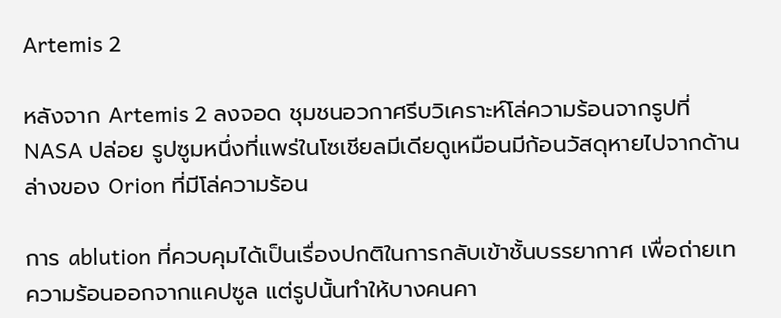Artemis 2

หลังจาก Artemis 2 ลงจอด ชุมชนอวกาศรีบวิเคราะห์โล่ความร้อนจากรูปที่ NASA ปล่อย รูปซูมหนึ่งที่แพร่ในโซเชียลมีเดียดูเหมือนมีก้อนวัสดุหายไปจากด้านล่างของ Orion ที่มีโล่ความร้อน

การ ablution ที่ควบคุมได้เป็นเรื่องปกติในการกลับเข้าชั้นบรรยากาศ เพื่อถ่ายเทความร้อนออกจากแคปซูล แต่รูปนั้นทำให้บางคนคา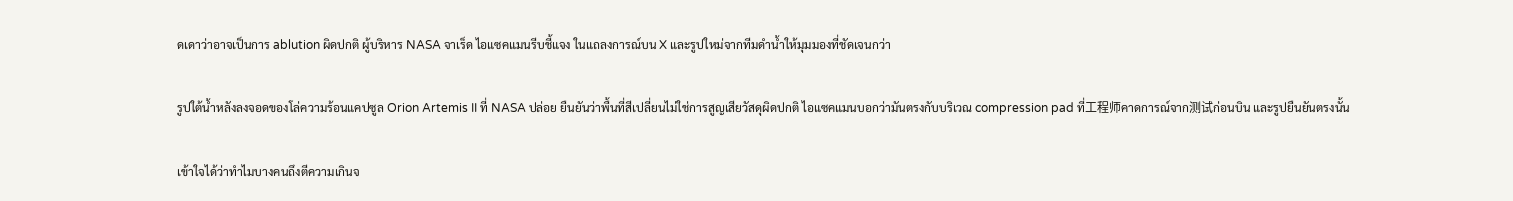ดเดาว่าอาจเป็นการ ablution ผิดปกติ ผู้บริหาร NASA จาเร็ด ไอแซคแมนรีบชี้แจง ในแถลงการณ์บน X และรูปใหม่จากทีมดำน้ำให้มุมมองที่ชัดเจนกว่า

รูปใต้น้ำหลังลงจอดของโล่ความร้อนแคปซูล Orion Artemis II ที่ NASA ปล่อย ยืนยันว่าพื้นที่สีเปลี่ยนไม่ใช่การสูญเสียวัสดุผิดปกติ ไอแซคแมนบอกว่ามันตรงกับบริเวณ compression pad ที่工程师คาดการณ์จาก测试ก่อนบิน และรูปยืนยันตรงนั้น

เข้าใจได้ว่าทำไมบางคนถึงตีความเกินจ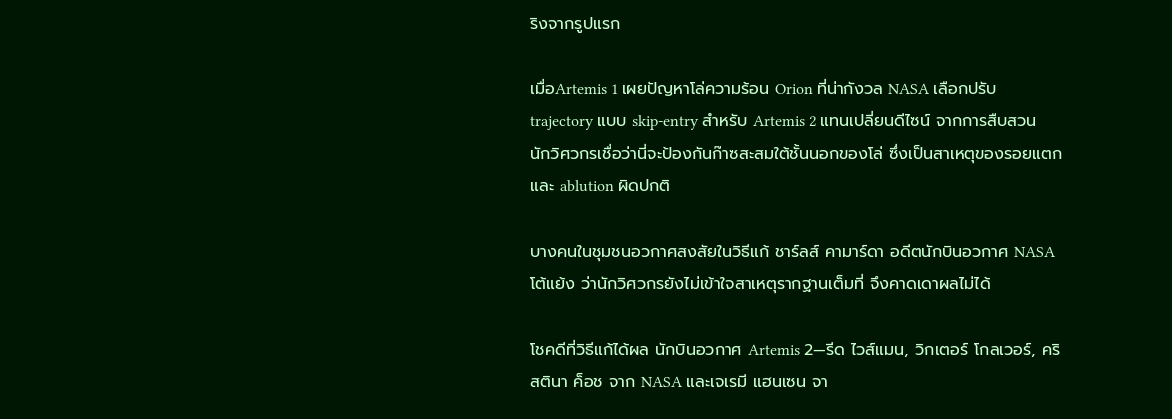ริงจากรูปแรก

เมื่อArtemis 1 เผยปัญหาโล่ความร้อน Orion ที่น่ากังวล NASA เลือกปรับ trajectory แบบ skip-entry สำหรับ Artemis 2 แทนเปลี่ยนดีไซน์ จากการสืบสวน นักวิศวกรเชื่อว่านี่จะป้องกันก๊าซสะสมใต้ชั้นนอกของโล่ ซึ่งเป็นสาเหตุของรอยแตกและ ablution ผิดปกติ

บางคนในชุมชนอวกาศสงสัยในวิธีแก้ ชาร์ลส์ คามาร์ดา อดีตนักบินอวกาศ NASA โต้แย้ง ว่านักวิศวกรยังไม่เข้าใจสาเหตุรากฐานเต็มที่ จึงคาดเดาผลไม่ได้

โชคดีที่วิธีแก้ได้ผล นักบินอวกาศ Artemis 2—รีด ไวส์แมน, วิกเตอร์ โกลเวอร์, คริสตินา ค็อช จาก NASA และเจเรมี แฮนเซน จา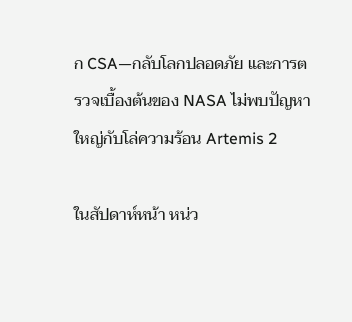ก CSA—กลับโลกปลอดภัย และการตรวจเบื้องต้นของ NASA ไม่พบปัญหาใหญ่กับโล่ความร้อน Artemis 2

ในสัปดาห์หน้า หน่ว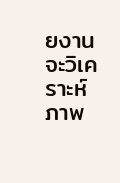ยงานจะวิเคราะห์ภาพ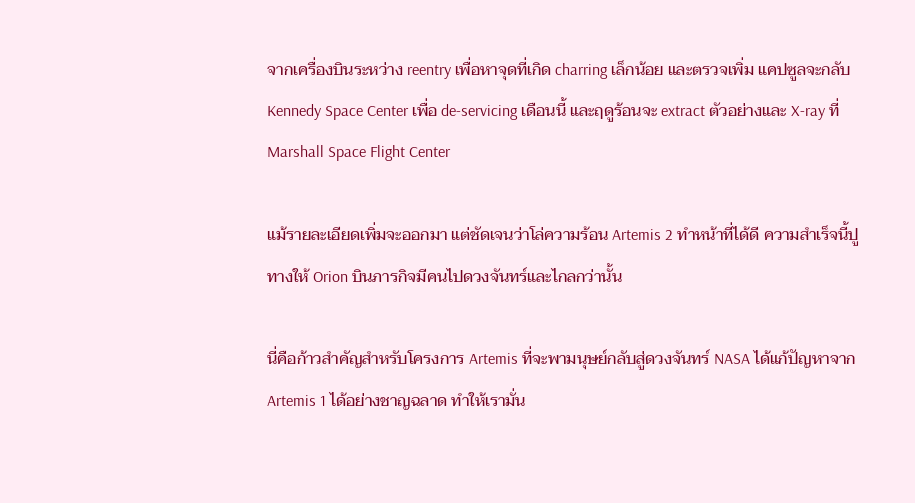จากเครื่องบินระหว่าง reentry เพื่อหาจุดที่เกิด charring เล็กน้อย และตรวจเพิ่ม แคปซูลจะกลับ Kennedy Space Center เพื่อ de-servicing เดือนนี้ และฤดูร้อนจะ extract ตัวอย่างและ X-ray ที่ Marshall Space Flight Center

แม้รายละเอียดเพิ่มจะออกมา แต่ชัดเจนว่าโล่ความร้อน Artemis 2 ทำหน้าที่ได้ดี ความสำเร็จนี้ปูทางให้ Orion บินภารกิจมีคนไปดวงจันทร์และไกลกว่านั้น

นี่คือก้าวสำคัญสำหรับโครงการ Artemis ที่จะพามนุษย์กลับสู่ดวงจันทร์ NASA ได้แก้ปัญหาจาก Artemis 1 ได้อย่างชาญฉลาด ทำให้เรามั่น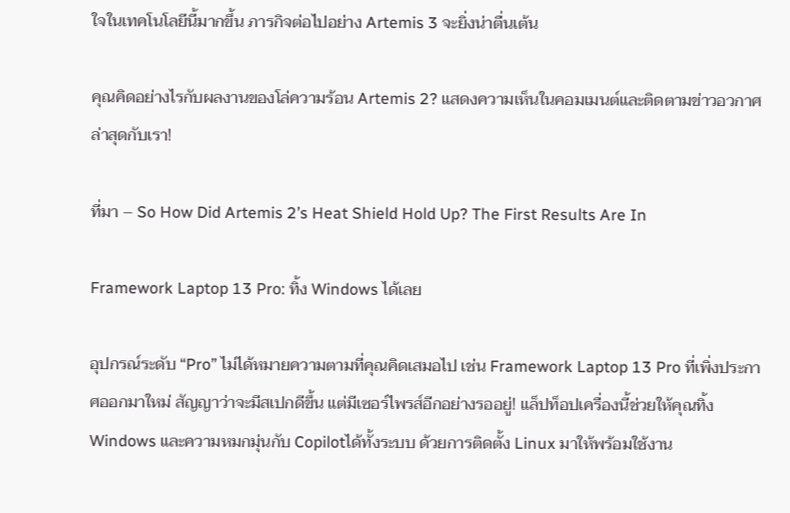ใจในเทคโนโลยีนี้มากขึ้น ภารกิจต่อไปอย่าง Artemis 3 จะยิ่งน่าตื่นเต้น

คุณคิดอย่างไรกับผลงานของโล่ความร้อน Artemis 2? แสดงความเห็นในคอมเมนต์และติดตามข่าวอวกาศล่าสุดกับเรา!

ที่มา – So How Did Artemis 2’s Heat Shield Hold Up? The First Results Are In

Framework Laptop 13 Pro: ทิ้ง Windows ได้เลย

อุปกรณ์ระดับ “Pro” ไม่ได้หมายความตามที่คุณคิดเสมอไป เช่น Framework Laptop 13 Pro ที่เพิ่งประกาศออกมาใหม่ สัญญาว่าจะมีสเปกดีขึ้น แต่มีเซอร์ไพรส์อีกอย่างรออยู่! แล็ปท็อปเครื่องนี้ช่วยให้คุณทิ้ง Windows และความหมกมุ่นกับ Copilotได้ทั้งระบบ ด้วยการติดตั้ง Linux มาให้พร้อมใช้งาน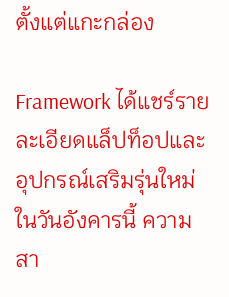ตั้งแต่แกะกล่อง

Framework ได้แชร์รายละเอียดแล็ปท็อปและอุปกรณ์เสริมรุ่นใหม่ในวันอังคารนี้ ความสา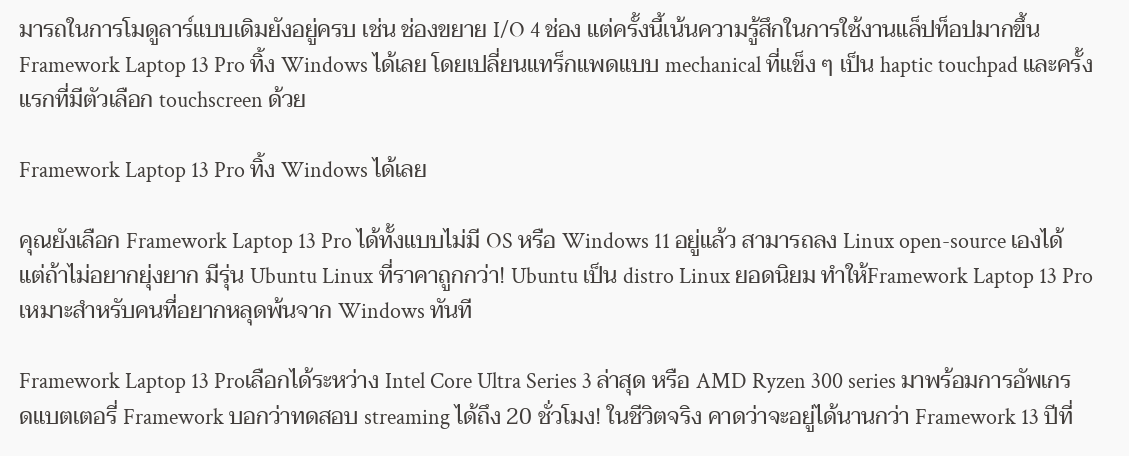มารถในการโมดูลาร์แบบเดิมยังอยู่ครบ เช่น ช่องขยาย I/O 4 ช่อง แต่ครั้งนี้เน้นความรู้สึกในการใช้งานแล็ปท็อปมากขึ้น Framework Laptop 13 Pro ทิ้ง Windows ได้เลย โดยเปลี่ยนแทร็กแพดแบบ mechanical ที่แข็ง ๆ เป็น haptic touchpad และครั้งแรกที่มีตัวเลือก touchscreen ด้วย

Framework Laptop 13 Pro ทิ้ง Windows ได้เลย

คุณยังเลือก Framework Laptop 13 Pro ได้ทั้งแบบไม่มี OS หรือ Windows 11 อยู่แล้ว สามารถลง Linux open-source เองได้ แต่ถ้าไม่อยากยุ่งยาก มีรุ่น Ubuntu Linux ที่ราคาถูกกว่า! Ubuntu เป็น distro Linux ยอดนิยม ทำให้Framework Laptop 13 Proเหมาะสำหรับคนที่อยากหลุดพ้นจาก Windows ทันที

Framework Laptop 13 Proเลือกได้ระหว่าง Intel Core Ultra Series 3 ล่าสุด หรือ AMD Ryzen 300 series มาพร้อมการอัพเกรดแบตเตอรี่ Framework บอกว่าทดสอบ streaming ได้ถึง 20 ชั่วโมง! ในชีวิตจริง คาดว่าจะอยู่ได้นานกว่า Framework 13 ปีที่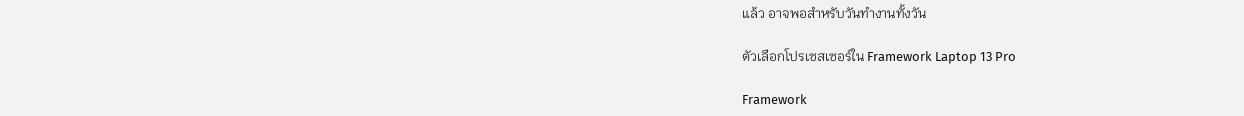แล้ว อาจพอสำหรับวันทำงานทั้งวัน

ตัวเลือกโปรเซสเซอร์ใน Framework Laptop 13 Pro

Framework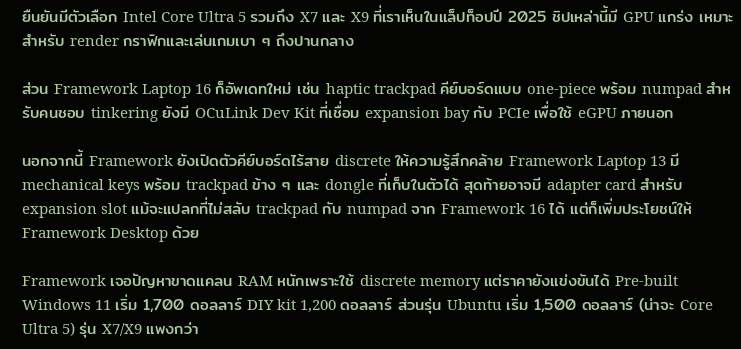ยืนยันมีตัวเลือก Intel Core Ultra 5 รวมถึง X7 และ X9 ที่เราเห็นในแล็ปท็อปปี 2025 ชิปเหล่านี้มี GPU แกร่ง เหมาะสำหรับ render กราฟิกและเล่นเกมเบา ๆ ถึงปานกลาง

ส่วน Framework Laptop 16 ก็อัพเดทใหม่ เช่น haptic trackpad คีย์บอร์ดแบบ one-piece พร้อม numpad สำหรับคนชอบ tinkering ยังมี OCuLink Dev Kit ที่เชื่อม expansion bay กับ PCIe เพื่อใช้ eGPU ภายนอก

นอกจากนี้ Framework ยังเปิดตัวคีย์บอร์ดไร้สาย discrete ให้ความรู้สึกคล้าย Framework Laptop 13 มี mechanical keys พร้อม trackpad ข้าง ๆ และ dongle ที่เก็บในตัวได้ สุดท้ายอาจมี adapter card สำหรับ expansion slot แม้จะแปลกที่ไม่สลับ trackpad กับ numpad จาก Framework 16 ได้ แต่ก็เพิ่มประโยชน์ให้ Framework Desktop ด้วย

Framework เจอปัญหาขาดแคลน RAM หนักเพราะใช้ discrete memory แต่ราคายังแข่งขันได้ Pre-built Windows 11 เริ่ม 1,700 ดอลลาร์ DIY kit 1,200 ดอลลาร์ ส่วนรุ่น Ubuntu เริ่ม 1,500 ดอลลาร์ (น่าจะ Core Ultra 5) รุ่น X7/X9 แพงกว่า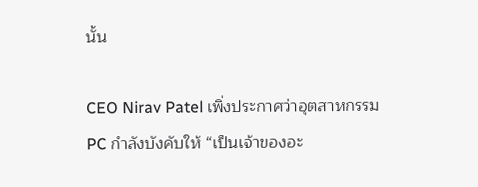นั้น

CEO Nirav Patel เพิ่งประกาศว่าอุตสาหกรรม PC กำลังบังคับให้ “เป็นเจ้าของอะ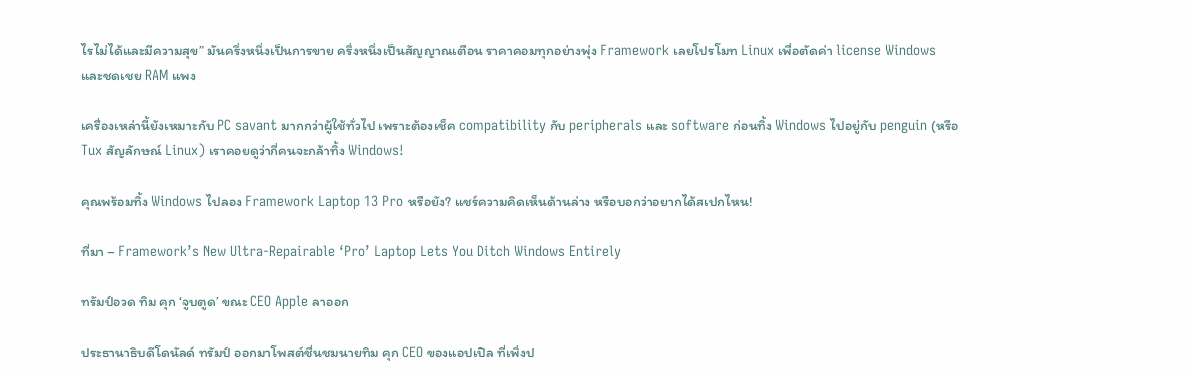ไรไม่ได้และมีความสุข” มันครึ่งหนึ่งเป็นการขาย ครึ่งหนึ่งเป็นสัญญาณเตือน ราคาคอมทุกอย่างพุ่ง Framework เลยโปรโมท Linux เพื่อตัดค่า license Windows และชดเชย RAM แพง

เครื่องเหล่านี้ยังเหมาะกับ PC savant มากกว่าผู้ใช้ทั่วไป เพราะต้องเช็ค compatibility กับ peripherals และ software ก่อนทิ้ง Windows ไปอยู่กับ penguin (หรือ Tux สัญลักษณ์ Linux) เราคอยดูว่ากี่คนจะกล้าทิ้ง Windows!

คุณพร้อมทิ้ง Windows ไปลอง Framework Laptop 13 Pro หรือยัง? แชร์ความคิดเห็นด้านล่าง หรือบอกว่าอยากได้สเปกไหน!

ที่มา – Framework’s New Ultra-Repairable ‘Pro’ Laptop Lets You Ditch Windows Entirely

ทรัมป์อวด ทิม คุก ‘จูบตูด’ ขณะ CEO Apple ลาออก

ประธานาธิบดีโดนัลด์ ทรัมป์ ออกมาโพสต์ชื่นชมนายทิม คุก CEO ของแอปเปิล ที่เพิ่งป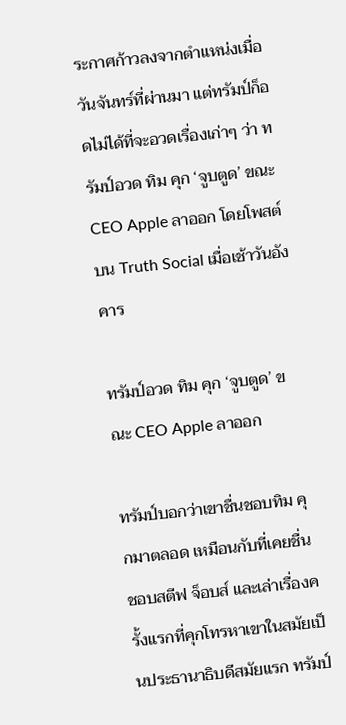ระกาศก้าวลงจากตำแหน่งเมื่อวันจันทร์ที่ผ่านมา แต่ทรัมป์ก็อดไม่ได้ที่จะอวดเรื่องเก่าๆ ว่า ทรัมป์อวด ทิม คุก ‘จูบตูด’ ขณะ CEO Apple ลาออก โดยโพสต์บน Truth Social เมื่อเช้าวันอังคาร

ทรัมป์อวด ทิม คุก ‘จูบตูด’ ขณะ CEO Apple ลาออก

ทรัมป์บอกว่าเขาชื่นชอบทิม คุกมาตลอด เหมือนกับที่เคยชื่นชอบสตีฟ จ็อบส์ และเล่าเรื่องครั้งแรกที่คุกโทรหาเขาในสมัยเป็นประธานาธิบดีสมัยแรก ทรัมป์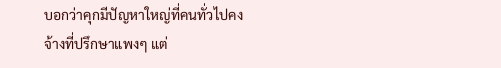บอกว่าคุกมีปัญหาใหญ่ที่คนทั่วไปคงจ้างที่ปรึกษาแพงๆ แต่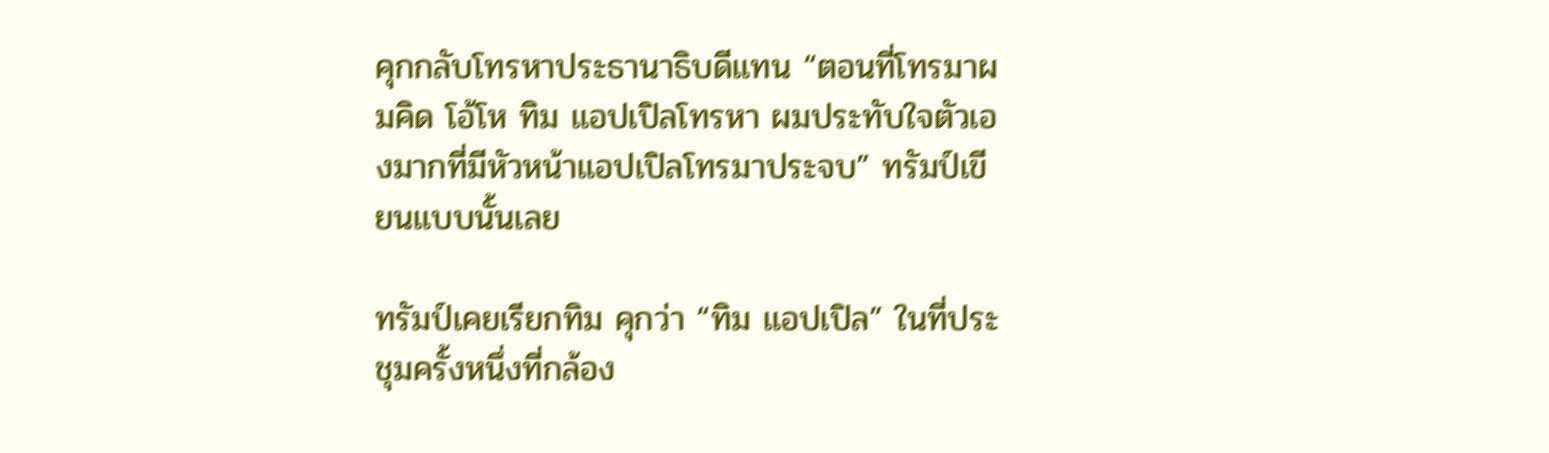คุกกลับโทรหาประธานาธิบดีแทน “ตอนที่โทรมาผมคิด โอ้โห ทิม แอปเปิลโทรหา ผมประทับใจตัวเองมากที่มีหัวหน้าแอปเปิลโทรมาประจบ” ทรัมป์เขียนแบบนั้นเลย

ทรัมป์เคยเรียกทิม คุกว่า “ทิม แอปเปิล” ในที่ประชุมครั้งหนึ่งที่กล้อง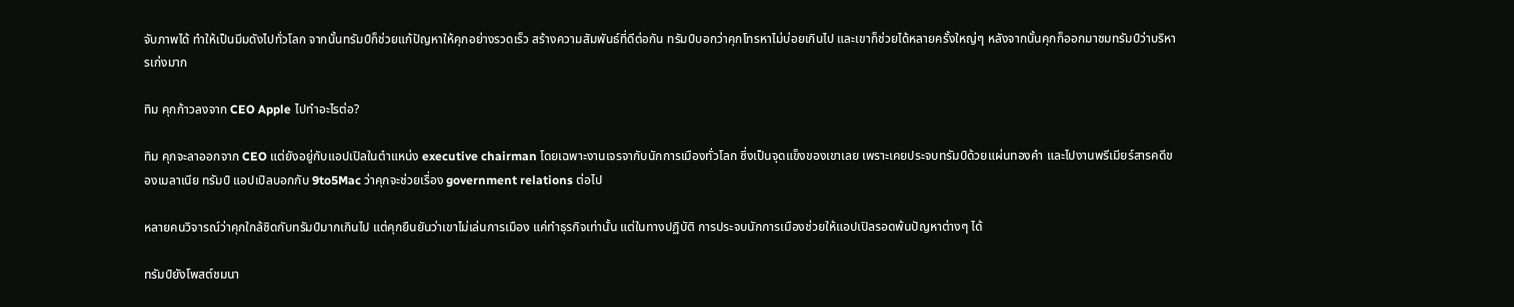จับภาพได้ ทำให้เป็นมีมดังไปทั่วโลก จากนั้นทรัมป์ก็ช่วยแก้ปัญหาให้คุกอย่างรวดเร็ว สร้างความสัมพันธ์ที่ดีต่อกัน ทรัมป์บอกว่าคุกโทรหาไม่บ่อยเกินไป และเขาก็ช่วยได้หลายครั้งใหญ่ๆ หลังจากนั้นคุกก็ออกมาชมทรัมป์ว่าบริหารเก่งมาก

ทิม คุกก้าวลงจาก CEO Apple ไปทำอะไรต่อ?

ทิม คุกจะลาออกจาก CEO แต่ยังอยู่กับแอปเปิลในตำแหน่ง executive chairman โดยเฉพาะงานเจรจากับนักการเมืองทั่วโลก ซึ่งเป็นจุดแข็งของเขาเลย เพราะเคยประจบทรัมป์ด้วยแผ่นทองคำ และไปงานพรีเมียร์สารคดีของเมลาเนีย ทรัมป์ แอปเปิลบอกกับ 9to5Mac ว่าคุกจะช่วยเรื่อง government relations ต่อไป

หลายคนวิจารณ์ว่าคุกใกล้ชิดกับทรัมป์มากเกินไป แต่คุกยืนยันว่าเขาไม่เล่นการเมือง แค่ทำธุรกิจเท่านั้น แต่ในทางปฏิบัติ การประจบนักการเมืองช่วยให้แอปเปิลรอดพ้นปัญหาต่างๆ ได้

ทรัมป์ยังโพสต์ชมนา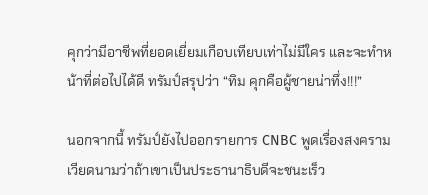คุกว่ามีอาชีพที่ยอดเยี่ยมเกือบเทียบเท่าไม่มีใคร และจะทำหน้าที่ต่อไปได้ดี ทรัมป์สรุปว่า “ทิม คุกคือผู้ชายน่าทึ่ง!!!”

นอกจากนี้ ทรัมป์ยังไปออกรายการ CNBC พูดเรื่องสงครามเวียดนามว่าถ้าเขาเป็นประธานาธิบดีจะชนะเร็ว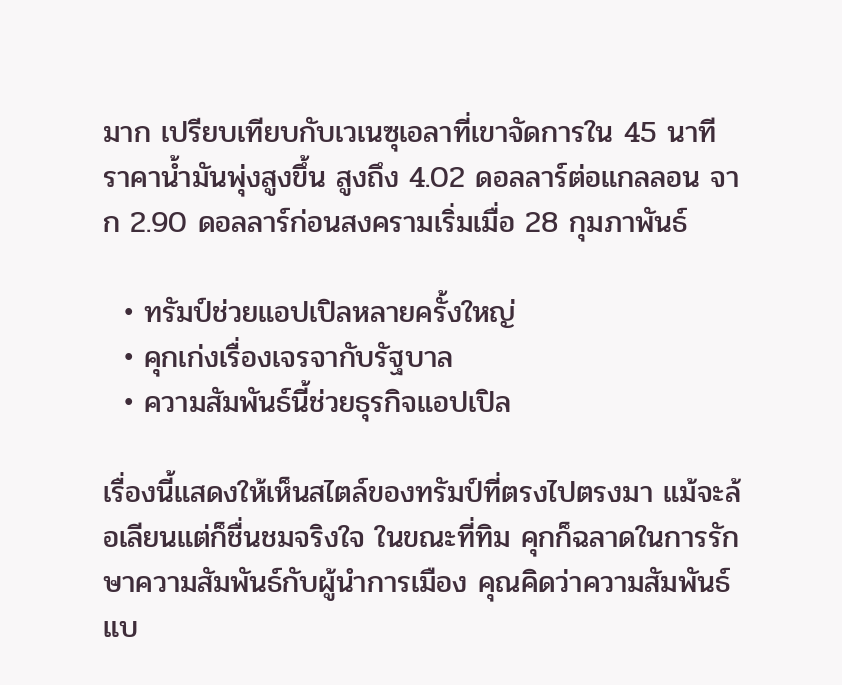มาก เปรียบเทียบกับเวเนซุเอลาที่เขาจัดการใน 45 นาที ราคาน้ำมันพุ่งสูงขึ้น สูงถึง 4.02 ดอลลาร์ต่อแกลลอน จาก 2.90 ดอลลาร์ก่อนสงครามเริ่มเมื่อ 28 กุมภาพันธ์

  • ทรัมป์ช่วยแอปเปิลหลายครั้งใหญ่
  • คุกเก่งเรื่องเจรจากับรัฐบาล
  • ความสัมพันธ์นี้ช่วยธุรกิจแอปเปิล

เรื่องนี้แสดงให้เห็นสไตล์ของทรัมป์ที่ตรงไปตรงมา แม้จะล้อเลียนแต่ก็ชื่นชมจริงใจ ในขณะที่ทิม คุกก็ฉลาดในการรักษาความสัมพันธ์กับผู้นำการเมือง คุณคิดว่าความสัมพันธ์แบ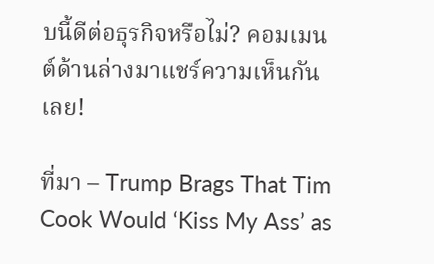บนี้ดีต่อธุรกิจหรือไม่? คอมเมนต์ด้านล่างมาแชร์ความเห็นกันเลย!

ที่มา – Trump Brags That Tim Cook Would ‘Kiss My Ass’ as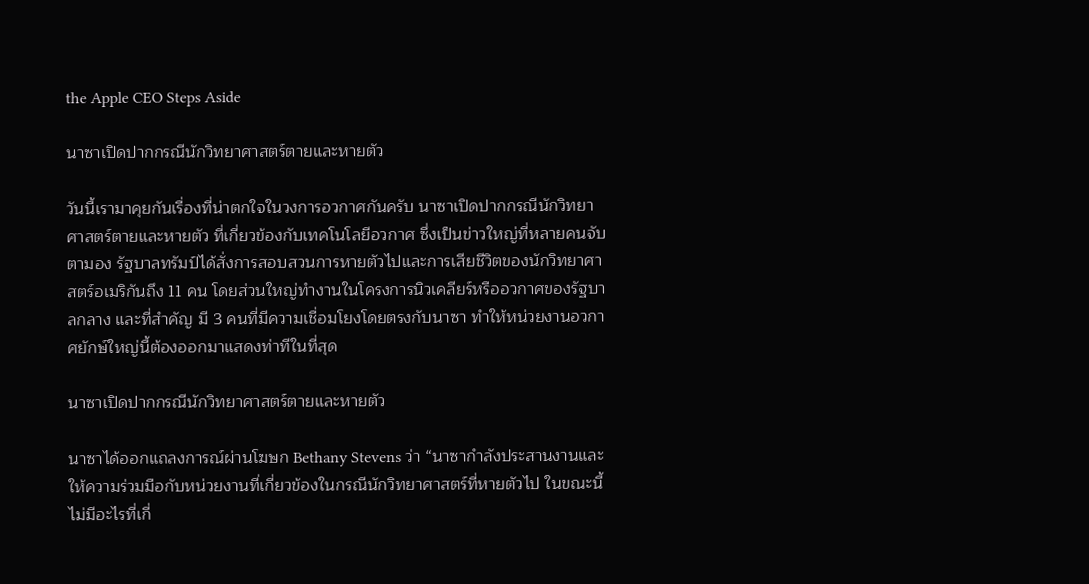the Apple CEO Steps Aside

นาซาเปิดปากกรณีนักวิทยาศาสตร์ตายและหายตัว

วันนี้เรามาคุยกันเรื่องที่น่าตกใจในวงการอวกาศกันครับ นาซาเปิดปากกรณีนักวิทยาศาสตร์ตายและหายตัว ที่เกี่ยวข้องกับเทคโนโลยีอวกาศ ซึ่งเป็นข่าวใหญ่ที่หลายคนจับตามอง รัฐบาลทรัมป์ได้สั่งการสอบสวนการหายตัวไปและการเสียชีวิตของนักวิทยาศาสตร์อเมริกันถึง 11 คน โดยส่วนใหญ่ทำงานในโครงการนิวเคลียร์หรืออวกาศของรัฐบาลกลาง และที่สำคัญ มี 3 คนที่มีความเชื่อมโยงโดยตรงกับนาซา ทำให้หน่วยงานอวกาศยักษ์ใหญ่นี้ต้องออกมาแสดงท่าทีในที่สุด

นาซาเปิดปากกรณีนักวิทยาศาสตร์ตายและหายตัว

นาซาได้ออกแถลงการณ์ผ่านโฆษก Bethany Stevens ว่า “นาซากำลังประสานงานและให้ความร่วมมือกับหน่วยงานที่เกี่ยวข้องในกรณีนักวิทยาศาสตร์ที่หายตัวไป ในขณะนี้ ไม่มีอะไรที่เกี่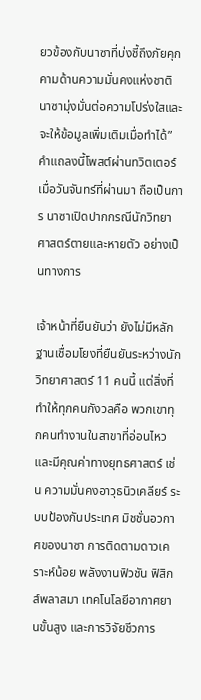ยวข้องกับนาซาที่บ่งชี้ถึงภัยคุกคามด้านความมั่นคงแห่งชาติ นาซามุ่งมั่นต่อความโปร่งใสและจะให้ข้อมูลเพิ่มเติมเมื่อทำได้” คำแถลงนี้โพสต์ผ่านทวิตเตอร์เมื่อวันจันทร์ที่ผ่านมา ถือเป็นการ นาซาเปิดปากกรณีนักวิทยาศาสตร์ตายและหายตัว อย่างเป็นทางการ

เจ้าหน้าที่ยืนยันว่า ยังไม่มีหลักฐานเชื่อมโยงที่ยืนยันระหว่างนักวิทยาศาสตร์ 11 คนนี้ แต่สิ่งที่ทำให้ทุกคนกังวลคือ พวกเขาทุกคนทำงานในสาขาที่อ่อนไหวและมีคุณค่าทางยุทธศาสตร์ เช่น ความมั่นคงอาวุธนิวเคลียร์ ระบบป้องกันประเทศ มิชชั่นอวกาศของนาซา การติดตามดาวเคราะห์น้อย พลังงานฟิวชัน ฟิสิกส์พลาสมา เทคโนโลยีอากาศยานขั้นสูง และการวิจัยชีวการ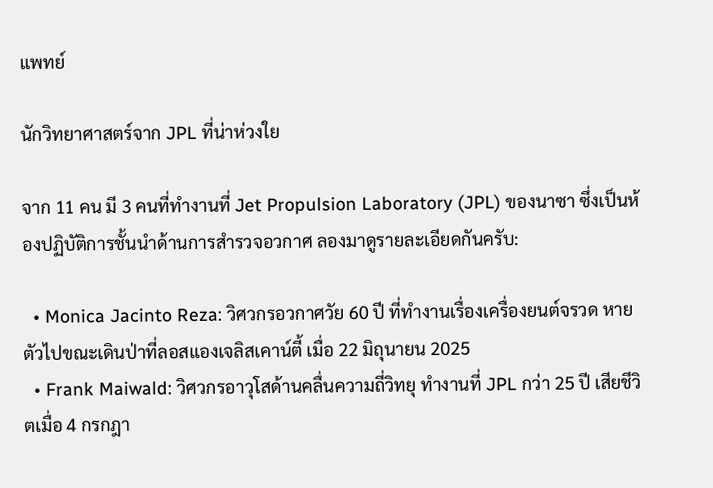แพทย์

นักวิทยาศาสตร์จาก JPL ที่น่าห่วงใย

จาก 11 คน มี 3 คนที่ทำงานที่ Jet Propulsion Laboratory (JPL) ของนาซา ซึ่งเป็นห้องปฏิบัติการชั้นนำด้านการสำรวจอวกาศ ลองมาดูรายละเอียดกันครับ:

  • Monica Jacinto Reza: วิศวกรอวกาศวัย 60 ปี ที่ทำงานเรื่องเครื่องยนต์จรวด หายตัวไปขณะเดินป่าที่ลอสแองเจลิสเคาน์ตี้ เมื่อ 22 มิถุนายน 2025
  • Frank Maiwald: วิศวกรอาวุโสด้านคลื่นความถี่วิทยุ ทำงานที่ JPL กว่า 25 ปี เสียชีวิตเมื่อ 4 กรกฎา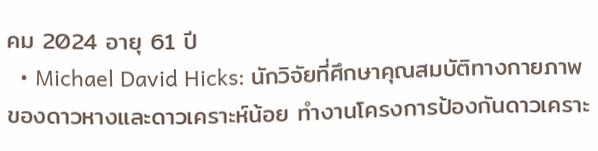คม 2024 อายุ 61 ปี
  • Michael David Hicks: นักวิจัยที่ศึกษาคุณสมบัติทางกายภาพของดาวหางและดาวเคราะห์น้อย ทำงานโครงการป้องกันดาวเคราะ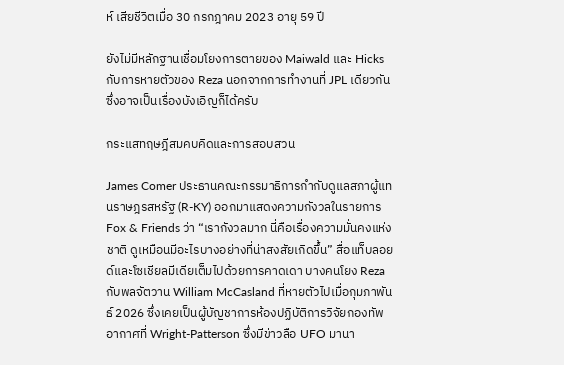ห์ เสียชีวิตเมื่อ 30 กรกฎาคม 2023 อายุ 59 ปี

ยังไม่มีหลักฐานเชื่อมโยงการตายของ Maiwald และ Hicks กับการหายตัวของ Reza นอกจากการทำงานที่ JPL เดียวกัน ซึ่งอาจเป็นเรื่องบังเอิญก็ได้ครับ

กระแสทฤษฎีสมคบคิดและการสอบสวน

James Comer ประธานคณะกรรมาธิการกำกับดูแลสภาผู้แทนราษฎรสหรัฐ (R-KY) ออกมาแสดงความกังวลในรายการ Fox & Friends ว่า “เรากังวลมาก นี่คือเรื่องความมั่นคงแห่งชาติ ดูเหมือนมีอะไรบางอย่างที่น่าสงสัยเกิดขึ้น” สื่อแท็บลอยด์และโซเชียลมีเดียเต็มไปด้วยการคาดเดา บางคนโยง Reza กับพลจัตวาน William McCasland ที่หายตัวไปเมื่อกุมภาพันธ์ 2026 ซึ่งเคยเป็นผู้บัญชาการห้องปฏิบัติการวิจัยกองทัพอากาศที่ Wright-Patterson ซึ่งมีข่าวลือ UFO มานา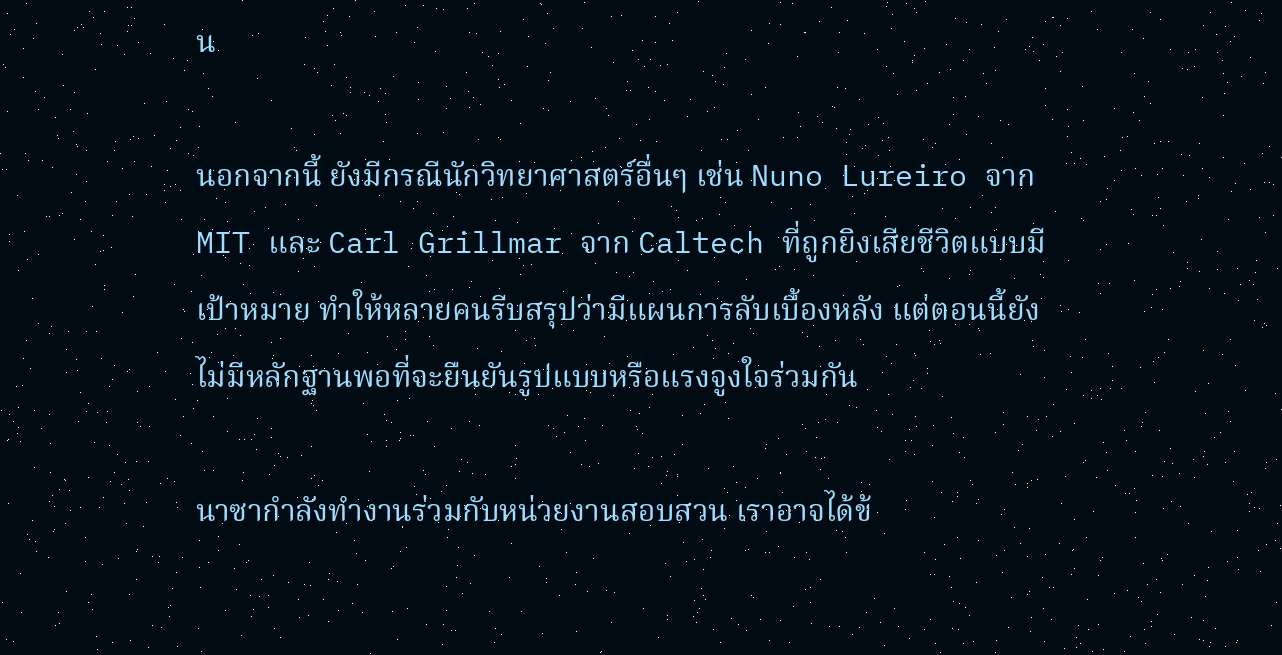น

นอกจากนี้ ยังมีกรณีนักวิทยาศาสตร์อื่นๆ เช่น Nuno Lureiro จาก MIT และ Carl Grillmar จาก Caltech ที่ถูกยิงเสียชีวิตแบบมีเป้าหมาย ทำให้หลายคนรีบสรุปว่ามีแผนการลับเบื้องหลัง แต่ตอนนี้ยังไม่มีหลักฐานพอที่จะยืนยันรูปแบบหรือแรงจูงใจร่วมกัน

นาซากำลังทำงานร่วมกับหน่วยงานสอบสวน เราอาจได้ข้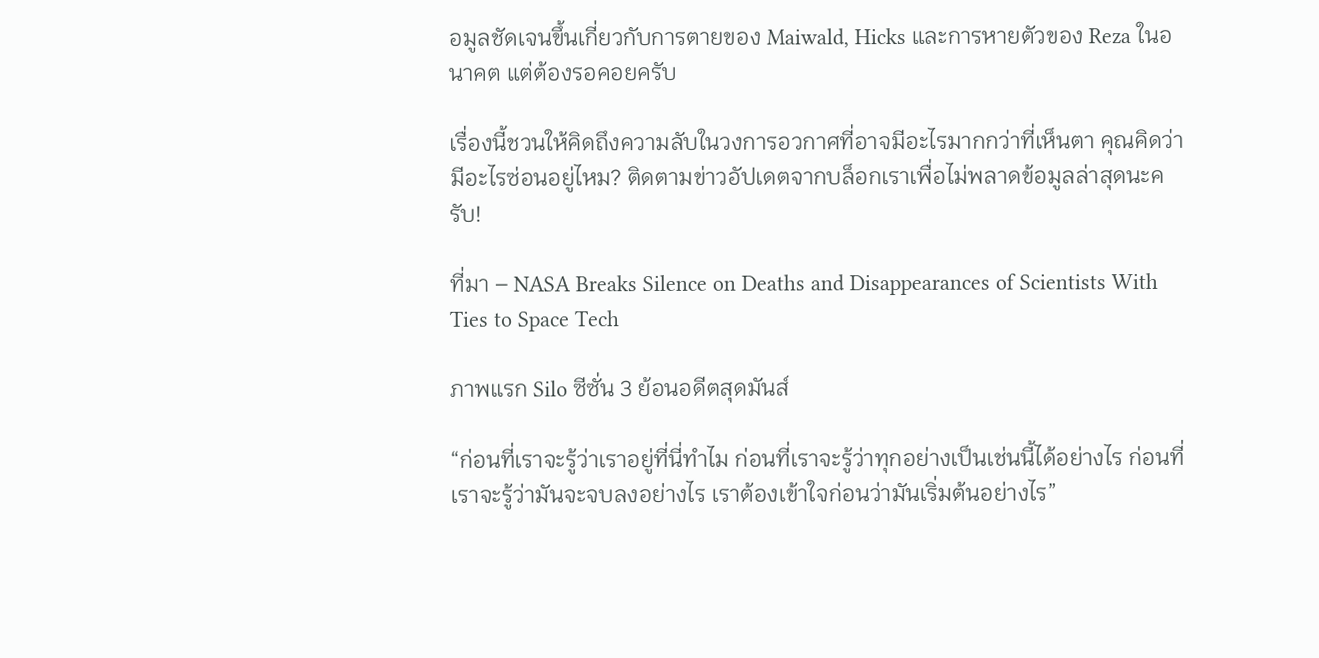อมูลชัดเจนขึ้นเกี่ยวกับการตายของ Maiwald, Hicks และการหายตัวของ Reza ในอนาคต แต่ต้องรอคอยครับ

เรื่องนี้ชวนให้คิดถึงความลับในวงการอวกาศที่อาจมีอะไรมากกว่าที่เห็นตา คุณคิดว่ามีอะไรซ่อนอยู่ไหม? ติดตามข่าวอัปเดตจากบล็อกเราเพื่อไม่พลาดข้อมูลล่าสุดนะครับ!

ที่มา – NASA Breaks Silence on Deaths and Disappearances of Scientists With Ties to Space Tech

ภาพแรก Silo ซีซั่น 3 ย้อนอดีตสุดมันส์

“ก่อนที่เราจะรู้ว่าเราอยู่ที่นี่ทำไม ก่อนที่เราจะรู้ว่าทุกอย่างเป็นเช่นนี้ได้อย่างไร ก่อนที่เราจะรู้ว่ามันจะจบลงอย่างไร เราต้องเข้าใจก่อนว่ามันเริ่มต้นอย่างไร”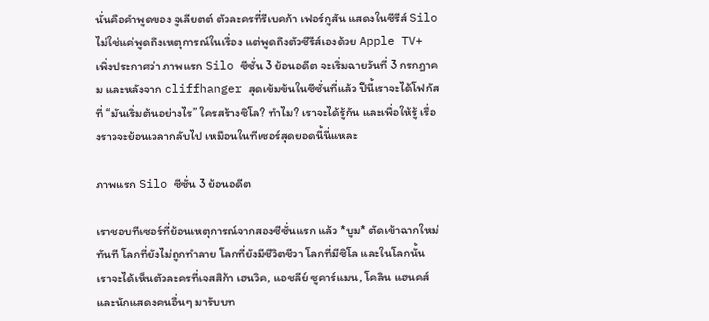นั่นคือคำพูดของ จูเลียตต์ ตัวละครที่รีเบคก้า เฟอร์กูสัน แสดงในซีรีส์ Silo ไม่ใช่แค่พูดถึงเหตุการณ์ในเรื่อง แต่พูดถึงตัวซีรีส์เองด้วย Apple TV+ เพิ่งประกาศว่า ภาพแรก Silo ซีซั่น 3 ย้อนอดีต จะเริ่มฉายวันที่ 3 กรกฎาคม และหลังจาก cliffhanger สุดเข้มข้นในซีซั่นที่แล้ว ปีนี้เราจะได้โฟกัสที่ “มันเริ่มต้นอย่างไร” ใครสร้างซิโล? ทำไม? เราจะได้รู้กัน และเพื่อให้รู้ เรื่องราวจะย้อนเวลากลับไป เหมือนในทีเซอร์สุดยอดนี้นี่แหละ

ภาพแรก Silo ซีซั่น 3 ย้อนอดีต

เราชอบทีเซอร์ที่ย้อนเหตุการณ์จากสองซีซั่นแรก แล้ว *บูม* ตัดเข้าฉากใหม่ทันที โลกที่ยังไม่ถูกทำลาย โลกที่ยังมีชีวิตชีวา โลกที่มีซิโล และในโลกนั้น เราจะได้เห็นตัวละครที่เจสสิก้า เฮนวิค, แอชลีย์ ซูคาร์แมน, โคลิน แฮนคส์ และนักแสดงคนอื่นๆ มารับบท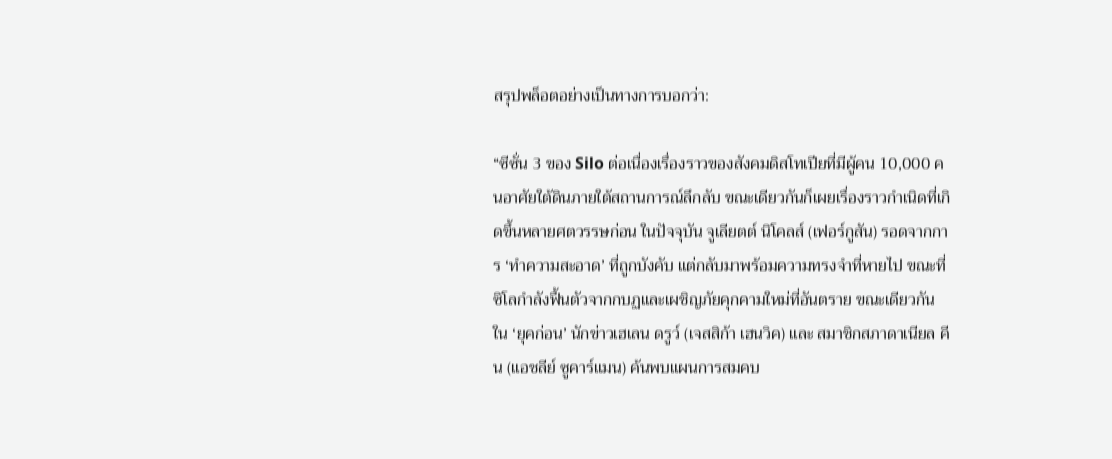สรุปพล็อตอย่างเป็นทางการบอกว่า:

“ซีซั่น 3 ของ Silo ต่อเนื่องเรื่องราวของสังคมดิสโทเปียที่มีผู้คน 10,000 คนอาศัยใต้ดินภายใต้สถานการณ์ลึกลับ ขณะเดียวกันก็เผยเรื่องราวกำเนิดที่เกิดขึ้นหลายศตวรรษก่อน ในปัจจุบัน จูเลียตต์ นิโคลส์ (เฟอร์กูสัน) รอดจากการ ‘ทำความสะอาด’ ที่ถูกบังคับ แต่กลับมาพร้อมความทรงจำที่หายไป ขณะที่ซิโลกำลังฟื้นตัวจากกบฏและเผชิญภัยคุกคามใหม่ที่อันตราย ขณะเดียวกัน ใน ‘ยุคก่อน’ นักข่าวเฮเลน ดรูว์ (เจสสิก้า เฮนวิค) และ สมาชิกสภาดาเนียล คีน (แอชลีย์ ซูคาร์แมน) ค้นพบแผนการสมคบ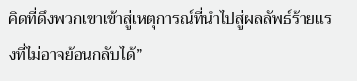คิดที่ดึงพวกเขาเข้าสู่เหตุการณ์ที่นำไปสู่ผลลัพธ์ร้ายแรงที่ไม่อาจย้อนกลับได้”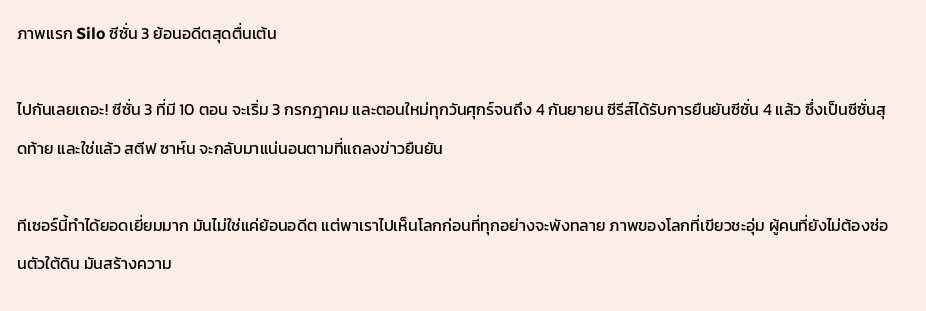ภาพแรก Silo ซีซั่น 3 ย้อนอดีตสุดตื่นเต้น

ไปกันเลยเถอะ! ซีซั่น 3 ที่มี 10 ตอน จะเริ่ม 3 กรกฎาคม และตอนใหม่ทุกวันศุกร์จนถึง 4 กันยายน ซีรีส์ได้รับการยืนยันซีซั่น 4 แล้ว ซึ่งเป็นซีซั่นสุดท้าย และใช่แล้ว สตีฟ ซาห์น จะกลับมาแน่นอนตามที่แถลงข่าวยืนยัน

ทีเซอร์นี้ทำได้ยอดเยี่ยมมาก มันไม่ใช่แค่ย้อนอดีต แต่พาเราไปเห็นโลกก่อนที่ทุกอย่างจะพังทลาย ภาพของโลกที่เขียวชะอุ่ม ผู้คนที่ยังไม่ต้องซ่อนตัวใต้ดิน มันสร้างความ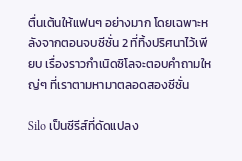ตื่นเต้นให้แฟนๆ อย่างมาก โดยเฉพาะหลังจากตอนจบซีซั่น 2 ที่ทิ้งปริศนาไว้เพียบ เรื่องราวกำเนิดซิโลจะตอบคำถามใหญ่ๆ ที่เราตามหามาตลอดสองซีซั่น

Silo เป็นซีรีส์ที่ดัดแปลง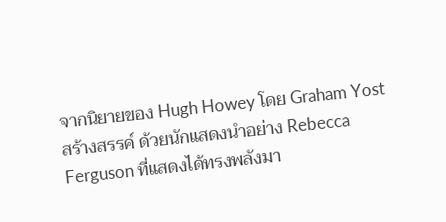จากนิยายของ Hugh Howey โดย Graham Yost สร้างสรรค์ ด้วยนักแสดงนำอย่าง Rebecca Ferguson ที่แสดงได้ทรงพลังมา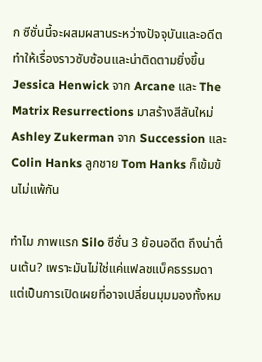ก ซีซั่นนี้จะผสมผสานระหว่างปัจจุบันและอดีต ทำให้เรื่องราวซับซ้อนและน่าติดตามยิ่งขึ้น Jessica Henwick จาก Arcane และ The Matrix Resurrections มาสร้างสีสันใหม่ Ashley Zukerman จาก Succession และ Colin Hanks ลูกชาย Tom Hanks ก็เข้มข้นไม่แพ้กัน

ทำไม ภาพแรก Silo ซีซั่น 3 ย้อนอดีต ถึงน่าตื่นเต้น? เพราะมันไม่ใช่แค่แฟลชแบ็คธรรมดา แต่เป็นการเปิดเผยที่อาจเปลี่ยนมุมมองทั้งหม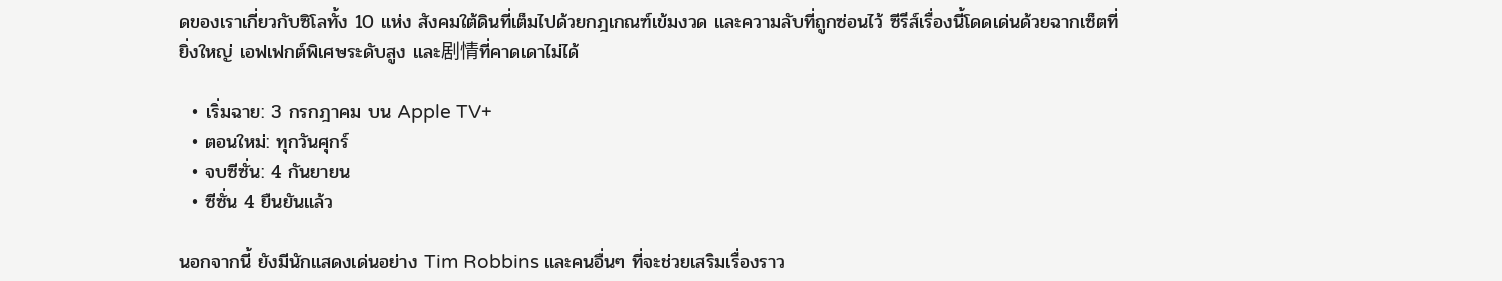ดของเราเกี่ยวกับซิโลทั้ง 10 แห่ง สังคมใต้ดินที่เต็มไปด้วยกฎเกณฑ์เข้มงวด และความลับที่ถูกซ่อนไว้ ซีรีส์เรื่องนี้โดดเด่นด้วยฉากเซ็ตที่ยิ่งใหญ่ เอฟเฟกต์พิเศษระดับสูง และ剧情ที่คาดเดาไม่ได้

  • เริ่มฉาย: 3 กรกฎาคม บน Apple TV+
  • ตอนใหม่: ทุกวันศุกร์
  • จบซีซั่น: 4 กันยายน
  • ซีซั่น 4 ยืนยันแล้ว

นอกจากนี้ ยังมีนักแสดงเด่นอย่าง Tim Robbins และคนอื่นๆ ที่จะช่วยเสริมเรื่องราว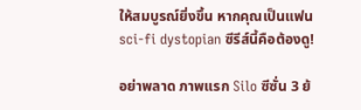ให้สมบูรณ์ยิ่งขึ้น หากคุณเป็นแฟน sci-fi dystopian ซีรีส์นี้คือต้องดู!

อย่าพลาด ภาพแรก Silo ซีซั่น 3 ย้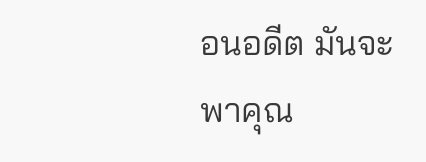อนอดีต มันจะพาคุณ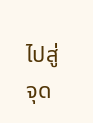ไปสู่จุด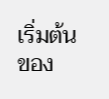เริ่มต้นของ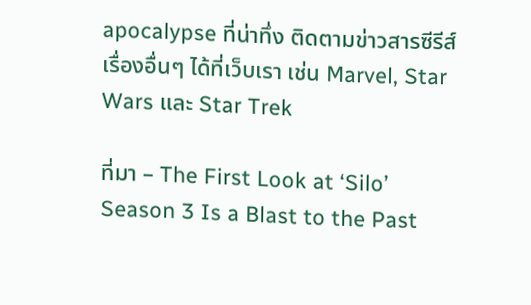apocalypse ที่น่าทึ่ง ติดตามข่าวสารซีรีส์เรื่องอื่นๆ ได้ที่เว็บเรา เช่น Marvel, Star Wars และ Star Trek

ที่มา – The First Look at ‘Silo’ Season 3 Is a Blast to the Past